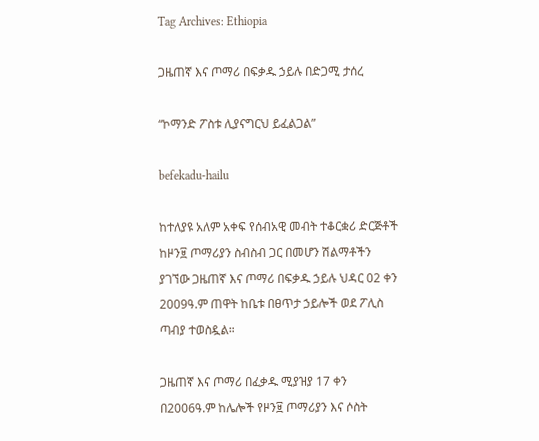Tag Archives: Ethiopia

ጋዜጠኛ እና ጦማሪ በፍቃዱ ኃይሉ በድጋሚ ታሰረ

“ኮማንድ ፖስቱ ሊያናግርህ ይፈልጋል”

befekadu-hailu

ከተለያዩ አለም አቀፍ የሰብአዊ መብት ተቆርቋሪ ድርጅቶች ከዞን፱ ጦማሪያን ስብስብ ጋር በመሆን ሽልማቶችን ያገኘው ጋዜጠኛ እና ጦማሪ በፍቃዱ ኃይሉ ህዳር 02 ቀን 2009ዓ.ም ጠዋት ከቤቱ በፀጥታ ኃይሎች ወደ ፖሊስ ጣብያ ተወስዷል።

ጋዜጠኛ እና ጦማሪ በፈቃዱ ሚያዝያ 17 ቀን በ2006ዓ.ም ከሌሎች የዞን፱ ጦማሪያን እና ሶስት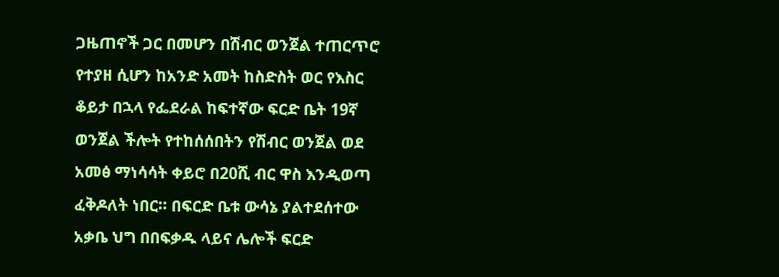ጋዜጠኖች ጋር በመሆን በሽብር ወንጀል ተጠርጥሮ የተያዘ ሲሆን ከአንድ አመት ከስድስት ወር የእስር ቆይታ በኋላ የፌደራል ከፍተኛው ፍርድ ቤት 19ኛ ወንጀል ችሎት የተከሰሰበትን የሽብር ወንጀል ወደ አመፅ ማነሳሳት ቀይሮ በ20ሺ ብር ዋስ እንዲወጣ ፈቅዶለት ነበር። በፍርድ ቤቱ ውሳኔ ያልተደሰተው አቃቤ ህግ በበፍቃዱ ላይና ሌሎች ፍርድ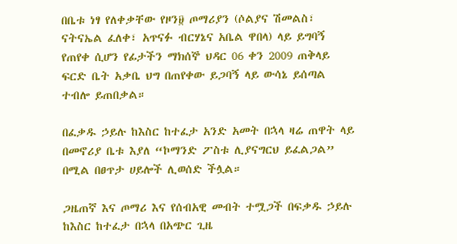በቤቱ ነፃ የለቀቃቸው የዞን፱ ጦማሪያን (ሶልያና ሽመልስ፣ ናትናኤል ፈለቀ፣ አጥናፉ ብርሃኔና አቤል ዋበላ) ላይ ይግባኝ የጠየቀ ሲሆን የፊታችን ማክሰኞ ህዳር 06 ቀን 2009 ጠቅላይ ፍርድ ቤት አቃቤ ህግ በጠየቀው ይጋባኝ ላይ ውሳኔ ይሰጣል ተብሎ ይጠበቃል።

በፈቃዱ ኃይሉ ከእስር ከተፈታ አንድ አመት በኋላ ዛሬ ጠዋት ላይ በመኖሪያ ቤቱ እያለ “ኮማንድ ፖስቱ ሊያናግርህ ይፈልጋል” በሚል በፀጥታ ሀይሎች ሊወሰድ ችሏል።

ጋዜጠኛ እና ጦማሪ እና የሰብአዊ መብት ተሟጋች በፍቃዱ ኃይሉ ከእስር ከተፈታ በኋላ በአጭር ጊዜ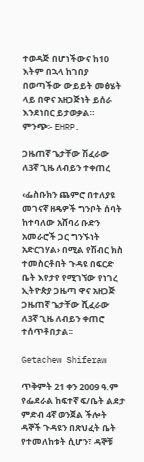ተወዳጅ በሆነችውና ከ10 እትም በኋላ ከገበያ በወጣችው ውይይት መፅሄት ላይ በዋና አዘጋጅነት ይሰራ እንደነበር ይታወቃል።
ምንጭ፡- EHRP.

ጋዜጠኛ ጌታቸው ሽፈራው ለ3ኛ ጊዜ ለብይን ተቀጠረ

‹ፌስቡክን ጨምሮ በተለያዩ መገናኛ ዘዴዎች ግንቦት ሰባት ከተባለው አሸባሪ ቡድን አመራሮች ጋር ግንኙነት አድርገሃል› በሚል የሽብር ክስ ተመስርቶበት ጉዳዩ በፍርድ ቤት እየታየ የሚገኘው የነገረ ኢትዮጵያ ጋዜጣ ዋና አዘጋጅ ጋዜጠኛ ጌታቸው ሺፈራው ለ3ኛ ጊዜ ለብይን ቀጠሮ ተሰጥቶበታል፡፡

Getachew Shiferaw

ጥቅምት 21 ቀን 2009 ዓ.ም የፌደራል ከፍተኛ ፍ/ቤት ልደታ ምድብ 4ኛ ወንጀል ችሎት ዳኞች ጉዳዩን በጽህፈት ቤት የተመለከቱት ሲሆን፣ ዳኞቹ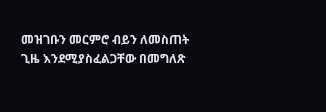መዝገቡን መርምሮ ብይን ለመስጠት ጊዜ እንደሚያስፈልጋቸው በመግለጽ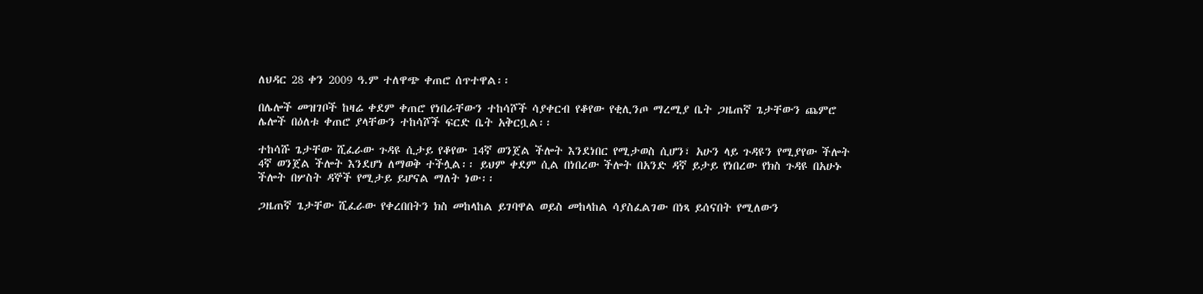ለህዳር 28 ቀን 2009 ዓ.ም ተለዋጭ ቀጠሮ ሰጥተዋል፡፡

በሌሎች መዝገቦች ከዛሬ ቀደም ቀጠሮ የነበራቸውን ተከሳሾች ሳያቀርብ የቆየው የቂሊንጦ ማረሚያ ቤት ጋዜጠኛ ጌታቸውን ጨምሮ ሌሎች በዕለቱ ቀጠሮ ያላቸውን ተከሳሾች ፍርድ ቤት አቅርቧል፡፡

ተከሳሹ ጌታቸው ሺፈራው ጉዳዩ ሲታይ የቆየው 14ኛ ወንጀል ችሎት እንደነበር የሚታወስ ሲሆን፣ አሁን ላይ ጉዳዩን የሚያየው ችሎት 4ኛ ወንጀል ችሎት እንደሆነ ለማወቅ ተችሏል፡፡ ይህም ቀደም ሲል በነበረው ችሎት በአንድ ዳኛ ይታይ የነበረው የክስ ጉዳዩ በአሁኑ ችሎት በሦስት ዳኞች የሚታይ ይሆናል ማለት ነው፡፡

ጋዜጠኛ ጌታቸው ሺፈራው የቀረበበትን ክስ መከላከል ይገባዋል ወይስ መከላከል ሳያስፈልገው በነጻ ይሰናበት የሚለውን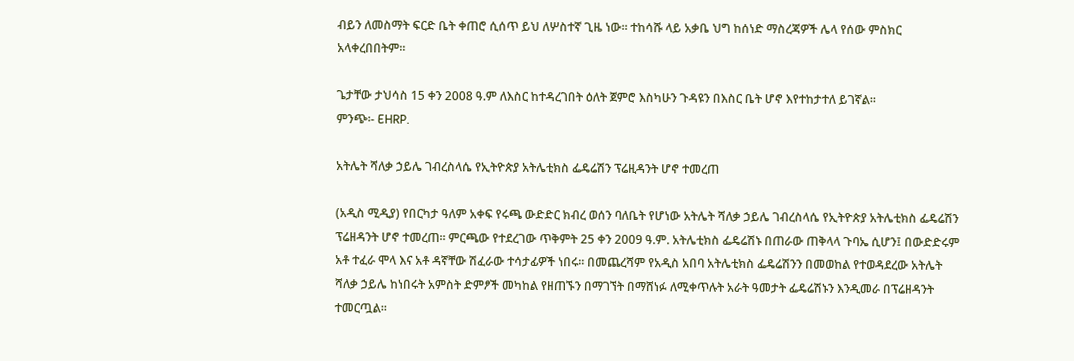ብይን ለመስማት ፍርድ ቤት ቀጠሮ ሲሰጥ ይህ ለሦስተኛ ጊዜ ነው፡፡ ተከሳሹ ላይ አቃቤ ህግ ከሰነድ ማስረጃዎች ሌላ የሰው ምስክር አላቀረበበትም፡፡

ጌታቸው ታህሳስ 15 ቀን 2008 ዓ.ም ለእስር ከተዳረገበት ዕለት ጀምሮ እስካሁን ጉዳዩን በእስር ቤት ሆኖ እየተከታተለ ይገኛል፡፡
ምንጭ፡- EHRP.

አትሌት ሻለቃ ኃይሌ ገብረስላሴ የኢትዮጵያ አትሌቲክስ ፌዴሬሽን ፕሬዚዳንት ሆኖ ተመረጠ

(አዲስ ሚዲያ) የበርካታ ዓለም አቀፍ የሩጫ ውድድር ክብረ ወሰን ባለቤት የሆነው አትሌት ሻለቃ ኃይሌ ገብረስላሴ የኢትዮጵያ አትሌቲክስ ፌዴሬሽን ፕሬዘዳንት ሆኖ ተመረጠ፡፡ ምርጫው የተደረገው ጥቅምት 25 ቀን 2009 ዓ.ም. አትሌቲክስ ፌዴሬሽኑ በጠራው ጠቅላላ ጉባኤ ሲሆን፤ በውድድሩም አቶ ተፈራ ሞላ እና አቶ ዳኛቸው ሽፈራው ተሳታፊዎች ነበሩ፡፡ በመጨረሻም የአዲስ አበባ አትሌቲክስ ፌዴሬሽንን በመወከል የተወዳደረው አትሌት ሻለቃ ኃይሌ ከነበሩት አምስት ድምፆች መካከል የዘጠኙን በማገኘት በማሸነፉ ለሚቀጥሉት አራት ዓመታት ፌዴሬሽኑን እንዲመራ በፕሬዘዳንት ተመርጧል፡፡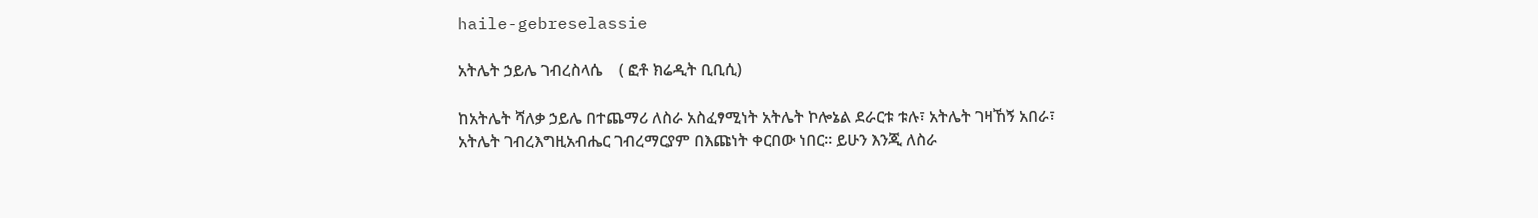haile-gebreselassie

አትሌት ኃይሌ ገብረስላሴ    ( ፎቶ ክሬዲት ቢቢሲ)

ከአትሌት ሻለቃ ኃይሌ በተጨማሪ ለስራ አስፈፃሚነት አትሌት ኮሎኔል ደራርቱ ቱሉ፣ አትሌት ገዛኸኝ አበራ፣ አትሌት ገብረእግዚአብሔር ገብረማርያም በእጩነት ቀርበው ነበር፡፡ ይሁን እንጂ ለስራ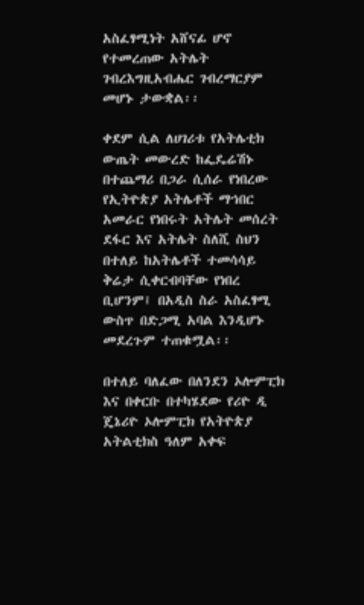አስፈፃሚነት አሸናፊ ሆኖ የተመረጠው አትሌት ገብረእግዚአብሔር ገብረማርያም መሆኑ ታውቋል፡፡

ቀደም ሲል ለሀገሪቱ የአትሌቲክ ውጤት መውረድ ከፌዴሬሽኑ በተጨማሪ በጋራ ሲሰራ የነበረው የኢትዮጵያ አትሌቶች ማኀበር አመራር የነበሩት አትሌት መሰረት ደፋር እና አትሌት ስለሺ ስህን በተለይ ከአትሌቶች ተመሳሳይ ቅሬታ ሲቀርብባቸው የነበረ ቢሆንም፤ በአዲስ ስራ አስፈፃሚ ውስጥ በድጋሚ አባል እንዲሆኑ መደረጉም ተጠቁሟል፡፡

በተለይ ባለፈው በለንደን ኦሎምፒክ እና በቀርቡ በተካሄደው የሪዮ ዲ ጄኔሪዮ ኦሎምፒክ የአትዮጵያ አትልቲክስ ዓለም አቀፍ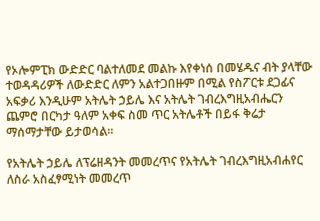የኦሎምፒክ ውድድር ባልተለመደ መልኩ እየቀነሰ በመሄዱና ብት ያላቸው ተወዳዳሪዎች ለውድድር ለምን አልተጋበዙም በሚል የስፖርቱ ደጋፊና አፍቃሪ እንዲሁም አትሌት ኃይሌ እና አትሌት ገብረእግዚአብሔርን ጨምሮ በርካታ ዓለም አቀፍ ስመ ጥር አትሌቶች በይፋ ቅሬታ ማሰማታቸው ይታወሳል፡፡

የአትሌት ኃይሌ ለፕሬዘዳንት መመረጥና የአትሌት ገብረእግዚአብሐየር ለስራ አስፈፃሚነት መመረጥ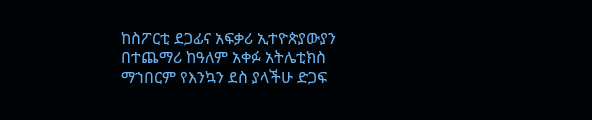ከስፖርቲ ደጋፊና አፍቃሪ ኢተዮጵያውያን በተጨማሪ ከዓለም አቀፉ አትሌቲክስ ማኀበርም የእንኳን ደስ ያላችሁ ድጋፍ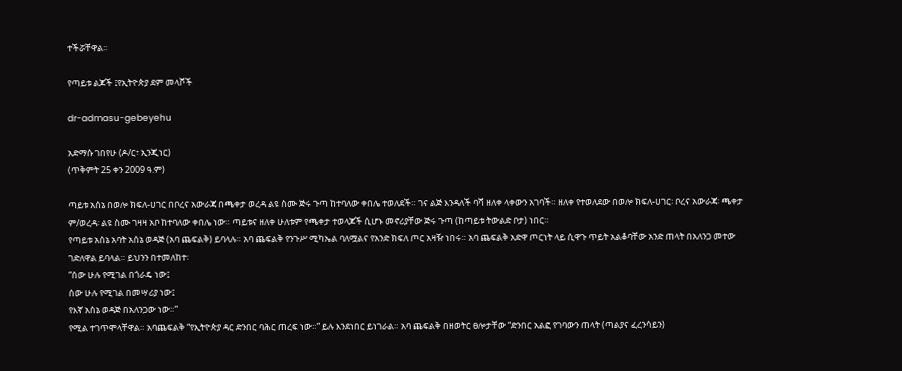ተችሯቸዋል፡፡

የጣይቱ ልጆች ፤የኢትዮጵያ ደም መላሾች

dr-admasu-gebeyehu

አድማሱ ገበየሁ (ዶ/ር፣ ኢንጂነር)
(ጥቅምት 25 ቀን 2009 ዓ.ም)

ጣይቱ አሰኔ በወሎ ክፍለ-ሀገር በቦረና አውራጃ በጫቀታ ወረዳ ልዩ ስሙ ጅሩ ጉጣ ከተባለው ቀበሌ ተወለደች። ገና ልጅ እንዳለች ባሻ ዘለቀ ላቀውን አገባች። ዘለቀ የተወለደው በወሎ ክፍለ-ሀገር፡ ቦረና አውራጃ፡ ጫቀታ ም/ወረዳ፡ ልዩ ስሙ ገዛዛ አቦ ከተባለው ቀበሌ ነው። ጣይቱና ዘለቀ ሁለቱም የጫቀታ ተወላጆች ሲሆኑ መኖሪያቸው ጅሩ ጉጣ (ከጣይቱ ትውልድ ቦታ) ነበር።
የጣይቱ አሰኔ አባት አሰኔ ወዳጅ (አባ ጨፍልቅ) ይባላሉ። አባ ጨፍልቅ የንጉሥ ሚካኤል ባለሟልና የአንድ ክፍለ ጦር አዛዥ ነበሩ። አባ ጨፍልቅ አድዋ ጦርነት ላይ ሲዋጉ ጥይት አልቆባቸው አንድ ጠላት በአለንጋ መተው ገድለዋል ይባላል። ይህንን በተመለከተ፡
“ሰው ሁሉ የሚገል በጎራዴ ነው፤
ሰው ሁሉ የሚገል በመሣሪያ ነው፤
የእኛ አሰኔ ወዳጅ በአለንጋው ነው።”
የሚል ተገጥሞላቸዋል። አባጨፍልቅ “የኢትዮጵያ ዳር ድንበር ባሕር ጠረፍ ነው።” ይሉ እንደነበር ይነገራል። አባ ጨፍልቅ በዘወትር ፀሎታቸው “ድንበር አልፎ የገባውን ጠላት (ጣልያና ፈረንሳይን)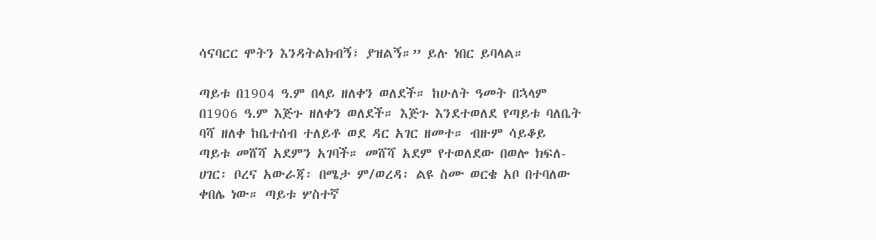ሳናባርር ሞትን እንዳትልክብኝ፣ ያዝልኝ።” ይሉ ነበር ይባላል።

ጣይቱ በ1904 ዓ.ም በላይ ዘለቀን ወለደች። ከሁለት ዓመት በኋላም በ1906 ዓ.ም እጅጉ ዘለቀን ወለደች። እጅጉ እንደተወለደ የጣይቱ ባለቤት ባሻ ዘለቀ ከቤተሰብ ተለይቶ ወደ ዳር አገር ዘመተ። ብዙም ሳይቆይ ጣይቱ መሸሻ አደምን አገባች። መሸሻ አደም የተወለደው በወሎ ክፍለ-ሀገር፡ ቦረና አውራጃ፡ በሜታ ም/ወረዳ፡ ልዩ ስሙ ወርቄ አቦ በተባለው ቀበሌ ነው። ጣይቱ ሦስተኛ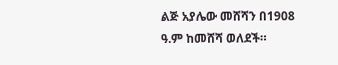ልጅ አያሌው መሸሻን በ1908 ዓ.ም ከመሸሻ ወለደች።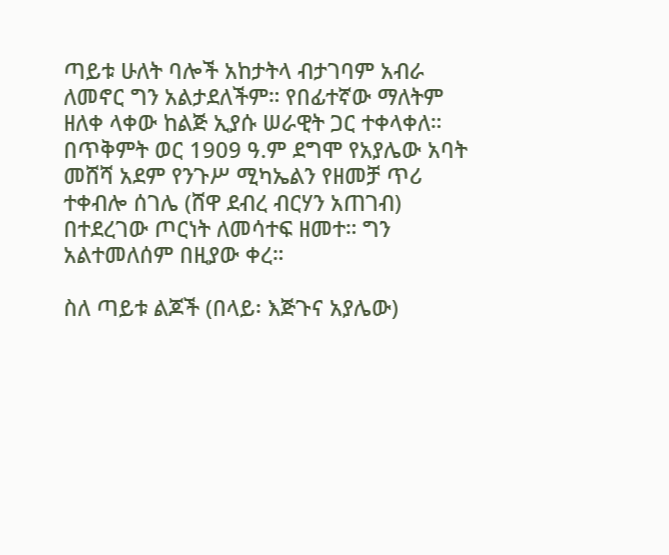ጣይቱ ሁለት ባሎች አከታትላ ብታገባም አብራ ለመኖር ግን አልታደለችም። የበፊተኛው ማለትም ዘለቀ ላቀው ከልጅ ኢያሱ ሠራዊት ጋር ተቀላቀለ። በጥቅምት ወር 1909 ዓ.ም ደግሞ የአያሌው አባት መሸሻ አደም የንጉሥ ሚካኤልን የዘመቻ ጥሪ ተቀብሎ ሰገሌ (ሸዋ ደብረ ብርሃን አጠገብ) በተደረገው ጦርነት ለመሳተፍ ዘመተ። ግን አልተመለሰም በዚያው ቀረ።

ስለ ጣይቱ ልጆች (በላይ፡ እጅጉና አያሌው)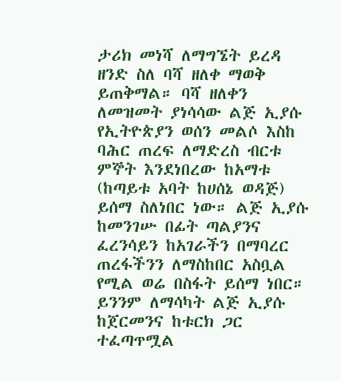ታሪክ መነሻ ለማግኜት ይረዳ ዘንድ ስለ ባሻ ዘለቀ ማወቅ ይጠቅማል። ባሻ ዘለቀን ለመዝመት ያነሳሳው ልጅ ኢያሱ የኢትዮጵያን ወሰን መልሶ እስከ ባሕር ጠረፍ ለማድረስ ብርቱ ምኞት እንደነበረው ከአማቱ (ከጣይቱ አባት ከሀሰኔ ወዳጅ) ይሰማ ስለነበር ነው። ልጅ ኢያሱ ከመንገሡ በፊት ጣልያንና ፈረንሳይን ከአገራችን በማባረር ጠረፋችንን ለማስከበር አስቧል የሚል ወሬ በስፋት ይሰማ ነበር። ይንንም ለማሳካት ልጅ ኢያሱ ከጀርመንና ከቱርክ ጋር ተፈጣጥሟል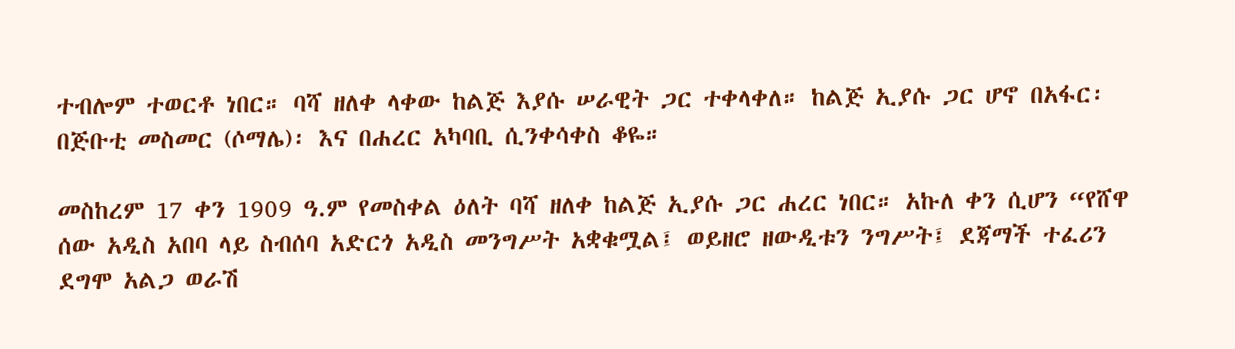ተብሎም ተወርቶ ነበር። ባሻ ዘለቀ ላቀው ከልጅ እያሱ ሠራዊት ጋር ተቀላቀለ። ከልጅ ኢያሱ ጋር ሆኖ በአፋር፡ በጅቡቲ መስመር (ሶማሌ)፡ እና በሐረር አካባቢ ሲንቀሳቀስ ቆዬ።

መስከረም 17 ቀን 1909 ዓ.ም የመስቀል ዕለት ባሻ ዘለቀ ከልጅ ኢያሱ ጋር ሐረር ነበር። አኩለ ቀን ሲሆን “የሸዋ ሰው አዲስ አበባ ላይ ስብሰባ አድርጎ አዲስ መንግሥት አቋቁሟል፤ ወይዘሮ ዘውዲቱን ንግሥት፤ ደጃማች ተፈሪን ደግሞ አልጋ ወራሽ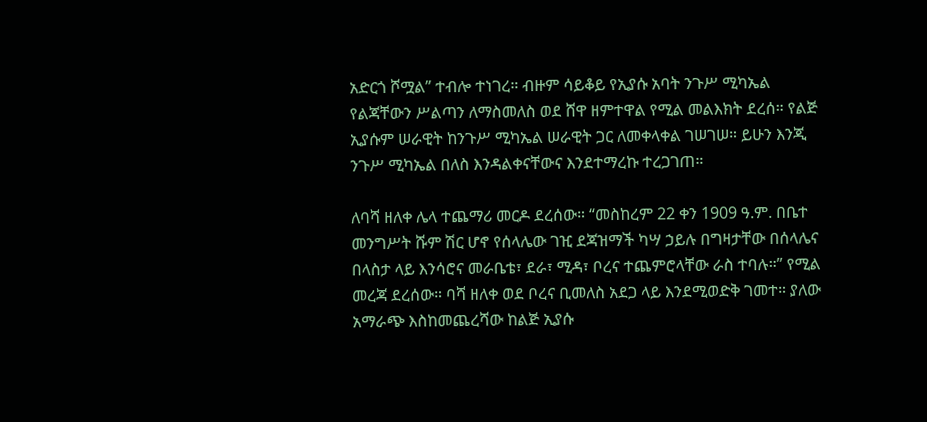አድርጎ ሾሟል” ተብሎ ተነገረ። ብዙም ሳይቆይ የኢያሱ አባት ንጉሥ ሚካኤል የልጃቸውን ሥልጣን ለማስመለስ ወደ ሸዋ ዘምተዋል የሚል መልእክት ደረሰ። የልጅ ኢያሱም ሠራዊት ከንጉሥ ሚካኤል ሠራዊት ጋር ለመቀላቀል ገሠገሠ። ይሁን እንጂ ንጉሥ ሚካኤል በለስ እንዳልቀናቸውና እንደተማረኩ ተረጋገጠ።

ለባሻ ዘለቀ ሌላ ተጨማሪ መርዶ ደረሰው። “መስከረም 22 ቀን 1909 ዓ.ም. በቤተ መንግሥት ሹም ሽር ሆኖ የሰላሌው ገዢ ደጃዝማች ካሣ ኃይሉ በግዛታቸው በሰላሌና በላስታ ላይ እንሳሮና መራቤቴ፣ ደራ፣ ሚዳ፣ ቦረና ተጨምሮላቸው ራስ ተባሉ።” የሚል መረጃ ደረሰው። ባሻ ዘለቀ ወደ ቦረና ቢመለስ አደጋ ላይ እንደሚወድቅ ገመተ። ያለው አማራጭ እስከመጨረሻው ከልጅ ኢያሱ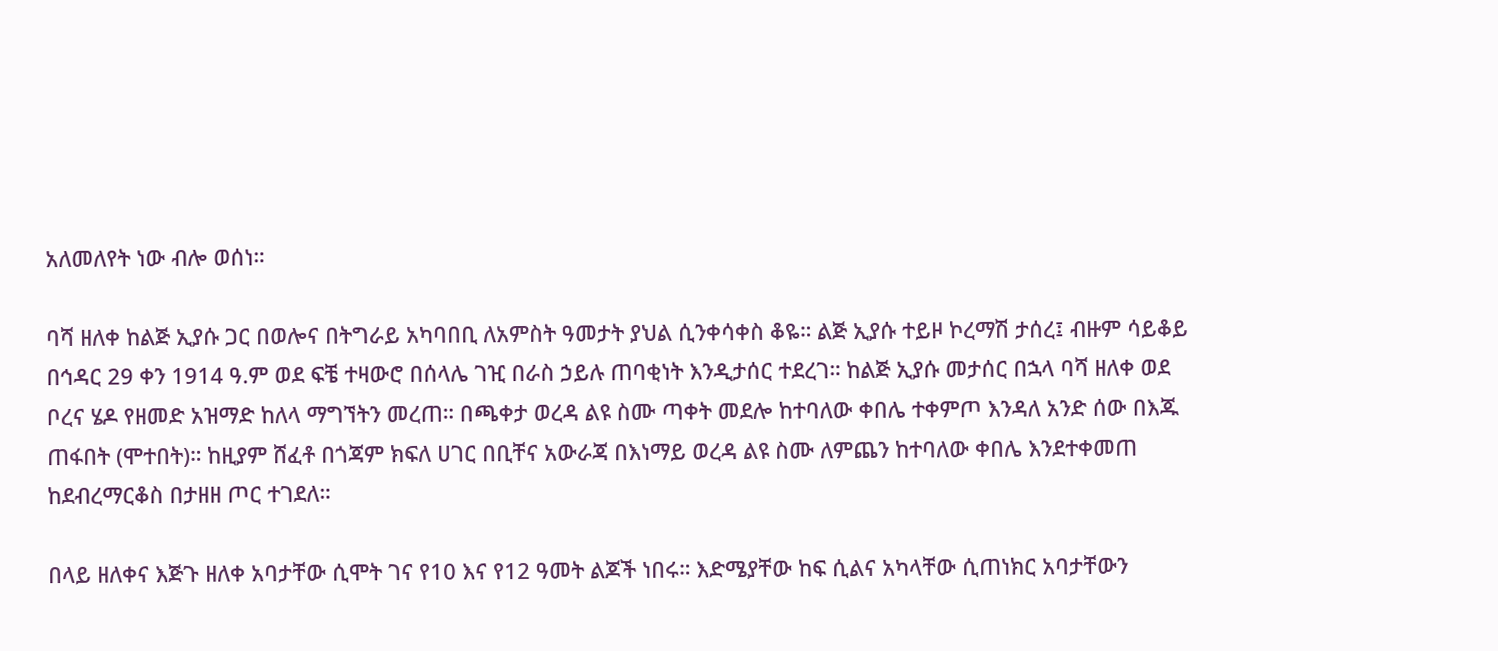አለመለየት ነው ብሎ ወሰነ።

ባሻ ዘለቀ ከልጅ ኢያሱ ጋር በወሎና በትግራይ አካባበቢ ለአምስት ዓመታት ያህል ሲንቀሳቀስ ቆዬ። ልጅ ኢያሱ ተይዞ ኮረማሽ ታሰረ፤ ብዙም ሳይቆይ በኅዳር 29 ቀን 1914 ዓ.ም ወደ ፍቼ ተዛውሮ በሰላሌ ገዢ በራስ ኃይሉ ጠባቂነት እንዲታሰር ተደረገ። ከልጅ ኢያሱ መታሰር በኋላ ባሻ ዘለቀ ወደ ቦረና ሄዶ የዘመድ አዝማድ ከለላ ማግኘትን መረጠ። በጫቀታ ወረዳ ልዩ ስሙ ጣቀት መደሎ ከተባለው ቀበሌ ተቀምጦ እንዳለ አንድ ሰው በእጁ ጠፋበት (ሞተበት)። ከዚያም ሸፈቶ በጎጃም ክፍለ ሀገር በቢቸና አውራጃ በእነማይ ወረዳ ልዩ ስሙ ለምጨን ከተባለው ቀበሌ እንደተቀመጠ ከደብረማርቆስ በታዘዘ ጦር ተገደለ።

በላይ ዘለቀና እጅጉ ዘለቀ አባታቸው ሲሞት ገና የ10 እና የ12 ዓመት ልጆች ነበሩ። እድሜያቸው ከፍ ሲልና አካላቸው ሲጠነክር አባታቸውን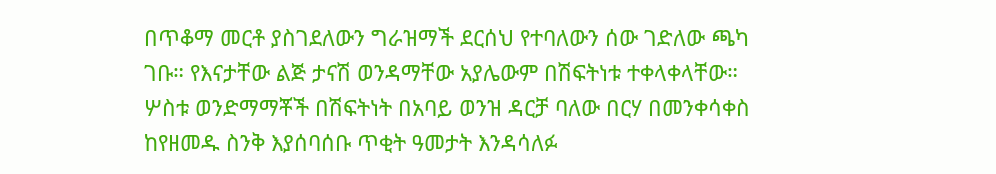በጥቆማ መርቶ ያስገደለውን ግራዝማች ደርሰህ የተባለውን ሰው ገድለው ጫካ ገቡ። የእናታቸው ልጅ ታናሽ ወንዳማቸው አያሌውም በሽፍትነቱ ተቀላቀላቸው።
ሦስቱ ወንድማማቾች በሽፍትነት በአባይ ወንዝ ዳርቻ ባለው በርሃ በመንቀሳቀስ ከየዘመዱ ስንቅ እያሰባሰቡ ጥቂት ዓመታት እንዳሳለፉ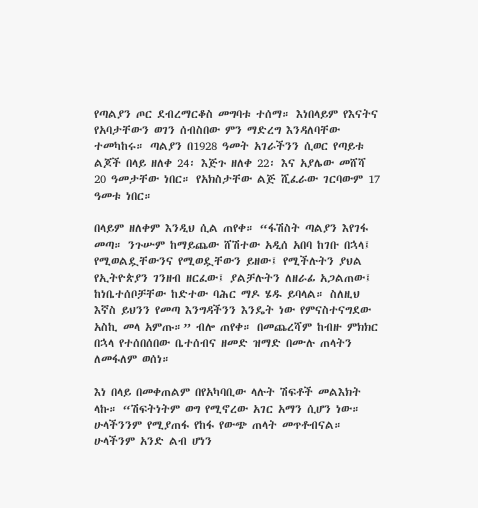የጣልያን ጦር ደብረማርቆስ መግባቱ ተሰማ። እነበላይም የእናትና የአባታቸውን ወገን ሰብስበው ምን ማድረግ እንዳለባቸው ተመካከሩ። ጣልያን በ1928 ዓመት አገራችንን ሲወር የጣይቱ ልጆች በላይ ዘለቀ 24፡ እጅጉ ዘለቀ 22፡ እና አያሌው መሸሻ 20 ዓመታቸው ነበር። የአክስታቸው ልጅ ሺፈራው ገርባውም 17 ዓመቱ ነበር።

በላይም ዘለቀም እንዲህ ሲል ጠየቀ። “ፋሽስት ጣልያን እየገፋ መጣ። ንጉሡም ከማይጨው ሸሽተው አዲሰ አበባ ከገቡ በኋላ፤ የሚወልዷቸውንና የሚወዷቸውን ይዘው፤ የሚችሉትን ያህል የኢትዮጵያን ገንዘብ ዘርፈው፤ ያልቻሉትን ለዘራፊ አጋልጠው፤ ከነቤተሰቦቻቸው ከድተው ባሕር ማዶ ሄዱ ይባላል። ስለዚህ እኛስ ይህንን የመጣ እንግዳችንን እንዴት ነው የምናስተናግደው አስኪ መላ አምጡ።” ብሎ ጠየቀ። በመጨረሻም ከብዙ ምክክር በኋላ የተሰበሰበው ቤተሰብና ዘመድ ዝማድ በሙሉ ጠላትን ለመፋለም ወሰነ።

እነ በላይ በመቀጠልም በየአካባቢው ላሉት ሽፍቶች መልእክት ላኩ። “ሽፍትነትም ወግ የሚኖረው አገር አማን ሲሆን ነው። ሁላችንንም የሚያጠፋ የከፋ የውጭ ጠላት መጥቶብናል። ሁላችንም አንድ ልብ ሆነን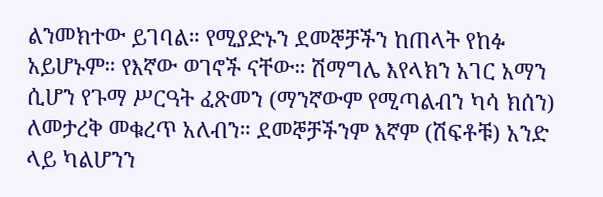ልንመክተው ይገባል። የሚያድኑን ደመኞቻችን ከጠላት የከፉ አይሆኑም። የእኛው ወገኖች ናቸው። ሽማግሌ እየላክን አገር አማን ሲሆን የጉማ ሥርዓት ፈጽመን (ማንኛውም የሚጣልብን ካሳ ክሰን) ለመታረቅ መቁረጥ አለብን። ደመኞቻችንም እኛም (ሽፍቶቹ) አንድ ላይ ካልሆንን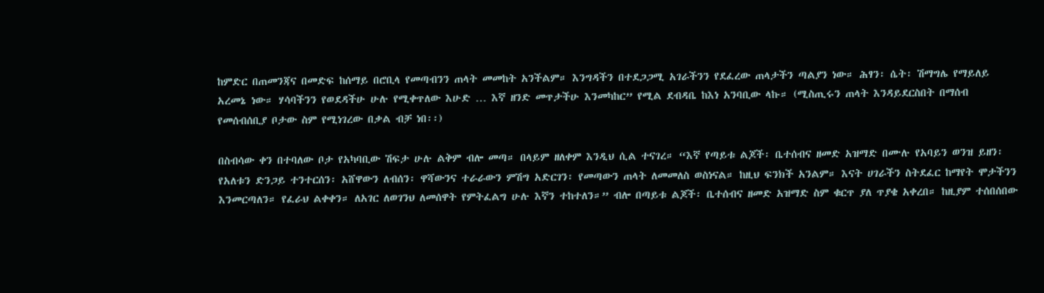ከምድር በጠመንጃና በመድፍ ከሰማይ በሮቢላ የመጣብንን ጠላት መመከት አንችልም። እንግዳችን በተደጋጋሚ አገራችንን የደፈረው ጠላታችን ጣልያን ነው። ሕፃን፡ ሴት፡ ሽማግሌ የማይለይ አረመኔ ነው። ሃሳባችንን የወደዳችሁ ሁሉ የሚቀጥለው እሁድ … እኛ ዘንድ መጥታችሁ እንመካከር” የሚል ደብዳቤ ከእነ አንባቢው ላኩ። (ሚስጢሩን ጠላት እንዳይደርስበት በማሰብ የመሰብሰቢያ ቦታው ስም የሚነገረው በቃል ብቻ ነበ፡፡)

በስብሳው ቀን በተባለው ቦታ የአካባቢው ሽፍታ ሁሉ ልቅም ብሎ መጣ። በላይም ዘለቀም እንዲህ ሲል ተናገረ። “እኛ የጣይቱ ልጆች፡ ቤተሰብና ዘመድ አዝማድ በሙሉ የአባይን ወንዝ ይዘን፡ የአለቱን ድንጋይ ተንተርሰን፡ አሸዋውን ለብሰን፡ ዋሻውንና ተራራውን ምሽግ አድርገን፡ የመጣውን ጠላት ለመመለስ ወስነናል። ከዚህ ፍንክች አንልም። እናት ሀገራችን ስትደፈር ከማየት ሞታችንን እንመርጣለን። የፈራህ ልቀቀን። ለአገር ለወገንህ ለመሰዋት የምትፈልግ ሁሉ እኛን ተከተለን።” ብሎ በጣይቱ ልጆች፡ ቤተሰብና ዘመድ አዝማድ ስም ቁርጥ ያለ ጥያቄ አቀረበ። ከዚያም ተሰበሰበው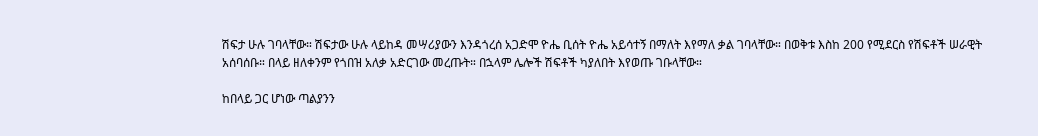ሽፍታ ሁሉ ገባላቸው። ሽፍታው ሁሉ ላይከዳ መሣሪያውን እንዳጎረሰ አጋድሞ ዮሔ ቢሰት ዮሔ አይሳተኝ በማለት እየማለ ቃል ገባላቸው። በወቅቱ እስከ 200 የሚደርስ የሽፍቶች ሠራዊት አሰባሰቡ። በላይ ዘለቀንም የጎበዝ አለቃ አድርገው መረጡት። በኋላም ሌሎች ሽፍቶች ካያለበት እየወጡ ገቡላቸው።

ከበላይ ጋር ሆነው ጣልያንን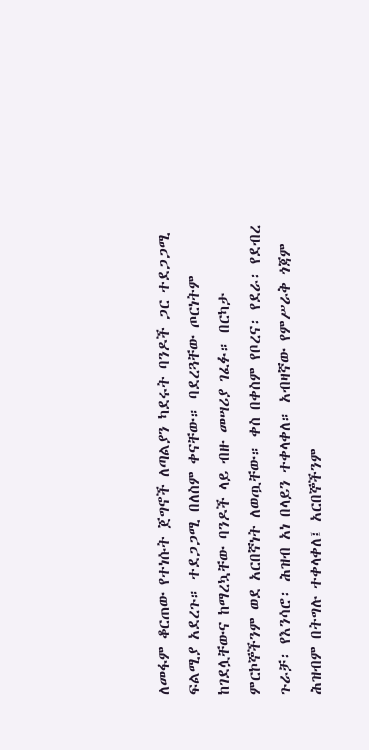ለመፋም ቆርጠው የተነሱት ጀግኖች ለጣልያን ካደሩት ባንዶች ጋር ተደጋጋሚ ፍልሚያ አደረጉ። ተደጋጋሚ በለስም ቀናቸው። ባደረጓቸው ጦርነትም ከገደሏቸውና ከማረኳቸው ባንዶች ላይ ብዙ መሣሪያ ገፈፉ። በርካታ ምርኮኞችንም ወደ አርበኛነት ለወጧቸው። ቀስ በቀስም የቦረና፡ የደራ፡ የደብረ ጉራቻ፡ የእንሳሮ፡ ሕዝብ አነ በላይን ተቀላቀለ። አብዛኛው የምሥራቅ ጎጃም ሕዝብም በትግሉ ተቀላቀለ፤ አርበኞችንም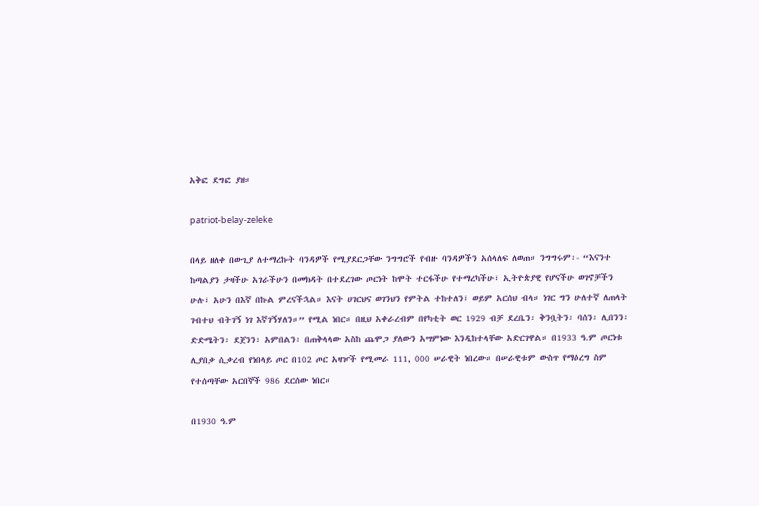አቅፎ ደግፎ ያዘ።

patriot-belay-zeleke

በላይ ዘለቀ በውጊያ ለተማረኩት ባንዳዎች የሚያደርጋቸው ንግግሮች የብዙ ባንዳዎችን አሰላለፍ ለወጠ። ንግግሩም፡- “እናንተ ከጣልያን ታዛችሁ አገራችሁን በመክዳት በተደረገው ጦርነት ከሞት ተርፋችሁ የተማረካችሁ፣ ኢትዮጵያዊ የሆናችሁ ወገኖቻችን ሁሉ፣ አሁን በእኛ በኩል ምረናችኋል። እናት ሀገርህና ወገንህን የምትል ተከተለን፣ ወይም አርሰህ ብላ። ነገር ግን ሁለተኛ ለጠላት ገብተህ ብትገኝ ነገ እኛገኝሃለን።” የሚል ነበር። በዚህ አቀራረብም በየካቲት ወር 1929 ብቻ ደረቤን፡ ቅንቧትን፡ ባሰን፡ ሊበንን፡ ድድሜትን፡ ደጀንን፡ አምበልን፡ በጠቅላላው አስከ ጨሞጋ ያለውን አሣምነው እንዲከተላቸው አድርገዋል። በ1933 ዓ.ም ጦርነቱ ሊያበቃ ሲቃረብ የነበላይ ጦር በ102 ጦር አዛዦች የሚመራ 111, 000 ሠራዊት ነበረው። በሠራዊቱም ውስጥ የማዕረግ ስም የተሰጣቸው አርበኞች 986 ደርሰው ነበር።

በ1930 ዓ.ም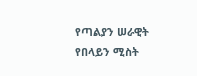የጣልያን ሠራዊት የበላይን ሚስት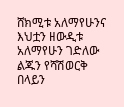ሸክሚቱ አለማየሁንና እህቷን ዘውዲቱ አለማየሁን ገድለው ልጁን የሻሽወርቅ በላይን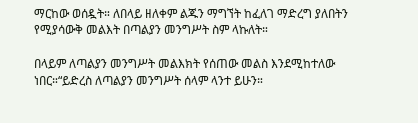ማርከው ወሰዷት። ለበላይ ዘለቀም ልጁን ማግኘት ከፈለገ ማድረግ ያለበትን የሚያሳውቅ መልእት በጣልያን መንግሥት ስም ላኩለት።

በላይም ለጣልያን መንግሥት መልእክት የሰጠው መልስ እንደሚከተለው ነበር።“ይድረስ ለጣልያን መንግሥት ሰላም ላንተ ይሁን።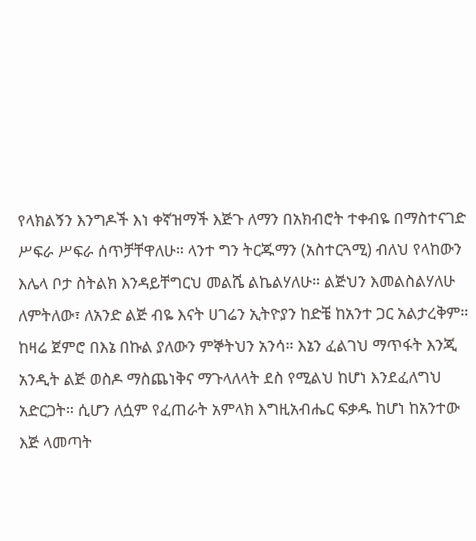የላክልኝን እንግዶች እነ ቀኛዝማች እጅጉ ለማን በአክብሮት ተቀብዬ በማስተናገድ ሥፍራ ሥፍራ ሰጥቻቸዋለሁ። ላንተ ግን ትርጁማን (አስተርጓሚ) ብለህ የላከውን እሌላ ቦታ ስትልክ እንዳይቸግርህ መልሼ ልኬልሃለሁ። ልጅህን እመልስልሃለሁ ለምትለው፣ ለአንድ ልጅ ብዬ እናት ሀገሬን ኢትዮያን ከድቼ ከአንተ ጋር አልታረቅም። ከዛሬ ጀምሮ በእኔ በኩል ያለውን ምኞትህን አንሳ። እኔን ፈልገህ ማጥፋት እንጂ አንዲት ልጅ ወስዶ ማስጨነቅና ማጉላለላት ደስ የሚልህ ከሆነ እንደፈለግህ አድርጋት። ሲሆን ለሷም የፈጠራት አምላክ እግዚአብሔር ፍቃዱ ከሆነ ከአንተው እጅ ላመጣት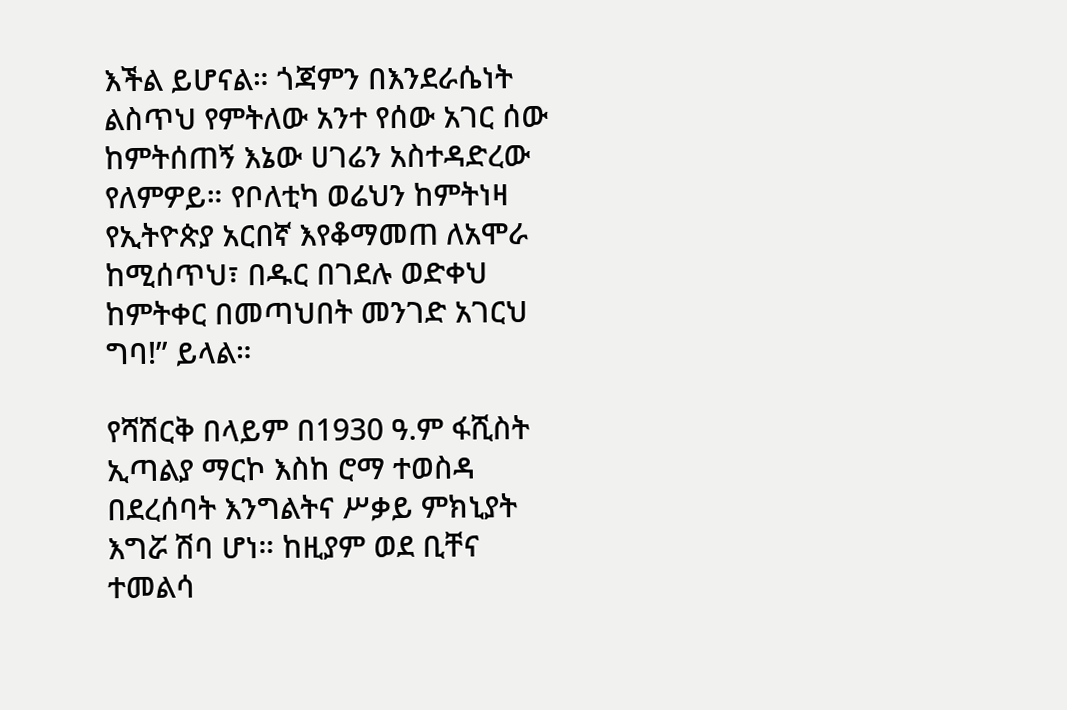እችል ይሆናል። ጎጃምን በእንደራሴነት ልስጥህ የምትለው አንተ የሰው አገር ሰው ከምትሰጠኝ እኔው ሀገሬን አስተዳድረው የለምዎይ። የቦለቲካ ወሬህን ከምትነዛ የኢትዮጵያ አርበኛ እየቆማመጠ ለአሞራ ከሚሰጥህ፣ በዱር በገደሉ ወድቀህ ከምትቀር በመጣህበት መንገድ አገርህ ግባ!” ይላል።

የሻሽርቅ በላይም በ1930 ዓ.ም ፋሺስት ኢጣልያ ማርኮ እስከ ሮማ ተወስዳ በደረሰባት እንግልትና ሥቃይ ምክኒያት እግሯ ሽባ ሆነ። ከዚያም ወደ ቢቸና ተመልሳ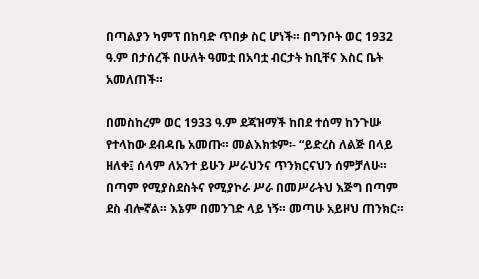በጣልያን ካምፕ በከባድ ጥበቃ ስር ሆነች። በግንቦት ወር 1932 ዓ.ም በታሰረች በሁለት ዓመቷ በአባቷ ብርታት ከቢቸና እስር ቤት አመለጠች።

በመስከረም ወር 1933 ዓ.ም ደጃዝማች ከበደ ተሰማ ከንጉሡ የተላከው ደብዳቤ አመጡ። መልእክቱም፡- “ይድረስ ለልጅ በላይ ዘለቀ፤ ሰላም ለአንተ ይሁን ሥራህንና ጥንክርናህን ሰምቻለሁ። በጣም የሚያስደስትና የሚያኮራ ሥራ በመሥራትህ እጅግ በጣም ደስ ብሎኛል። እኔም በመንገድ ላይ ነኝ። መጣሁ አይዞህ ጠንክር።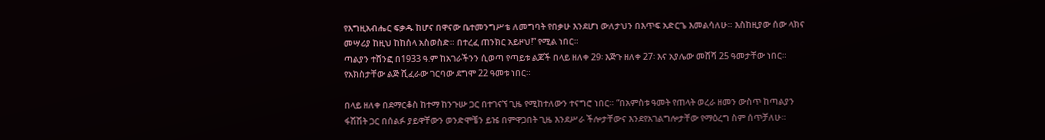የእግዚአብሔር ፍቃዱ ከሆና በዋናው ቤተመንግሥቴ ለመግባት የበቃሁ እንደሆነ ውለታህን በእጥፍ አድርጌ እመልሳለሁ። እስከዚያው ሰው ላክና መሣሪያ ከዚህ ከከሰላ አስወስድ። በተረፈ ጠንክር አይዞህ!” የሚል ነበር።
ጣልያን ተሸንፎ በ1933 ዓ.ም ከአገራችንን ሲወጣ የጣይቱ ልጆች በላይ ዘለቀ 29፡ እጅጉ ዘለቀ 27፡ እና አያሌው መሸሻ 25 ዓመታቸው ነበር። የአክስታቸው ልጅ ሺፈራው ገርባው ደግሞ 22 ዓመቱ ነበር።

በላይ ዘለቀ በደማርቆስ ከተማ ከንጉሡ ጋር በተገናኘ ጊዜ የሚከተለውን ተናግሮ ነበር። “በአምስቱ ዓመት የጠላት ወረራ ዘመን ውስጥ ከጣልያን ፋሽሽት ጋር በሰልፉ ያይዋቸውን ወንድሞቼን ይዤ በምዋጋበት ጊዜ እንደሥራ ችሎታቸውና እንደየአገልግሎታቸው የማዕረግ ስም ሰጥቻለሁ።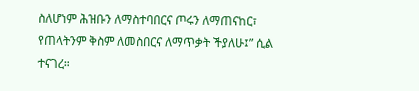ስለሆነም ሕዝቡን ለማስተባበርና ጦሩን ለማጠናከር፣ የጠላትንም ቅስም ለመስበርና ለማጥቃት ችያለሁ፤” ሲል ተናገረ።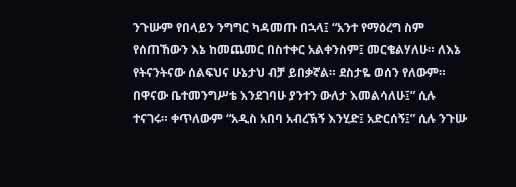ንጉሡም የበላይን ንግግር ካዳመጡ በኋላ፤ “አንተ የማዕረግ ስም የሰጠኸውን እኔ ከመጨመር በስተቀር አልቀንስም፤ መርቄልሃለሁ። ለእኔ የትናንትናው ሰልፍህና ሁኔታህ ብቻ ይበቃኛል። ደስታዬ ወሰን የለውም። በዋናው ቤተመንግሥቴ እንደገባሁ ያንተን ውለታ እመልሳለሁ፤” ሲሉ ተናገሩ። ቀጥለውም “አዲስ አበባ አብረኽኝ እንሂድ፤ አድርሰኝ፤” ሲሉ ንጉሡ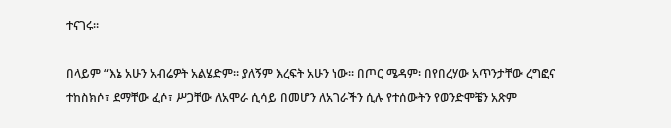ተናገሩ።

በላይም “እኔ አሁን አብሬዎት አልሄድም። ያለኝም እረፍት አሁን ነው። በጦር ሜዳም፡ በየበረሃው አጥንታቸው ረግፎና ተከስክሶ፣ ደማቸው ፈሶ፣ ሥጋቸው ለአሞራ ሲሳይ በመሆን ለአገራችን ሲሉ የተሰውትን የወንድሞቼን አጽም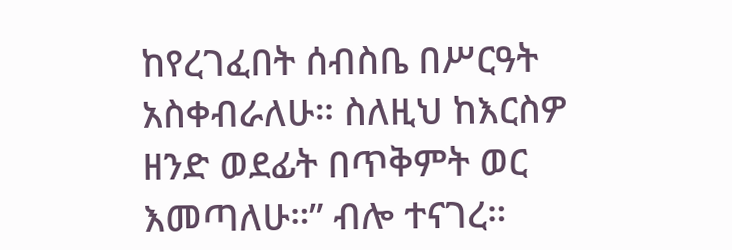ከየረገፈበት ሰብስቤ በሥርዓት አስቀብራለሁ። ስለዚህ ከእርስዎ ዘንድ ወደፊት በጥቅምት ወር እመጣለሁ።” ብሎ ተናገረ።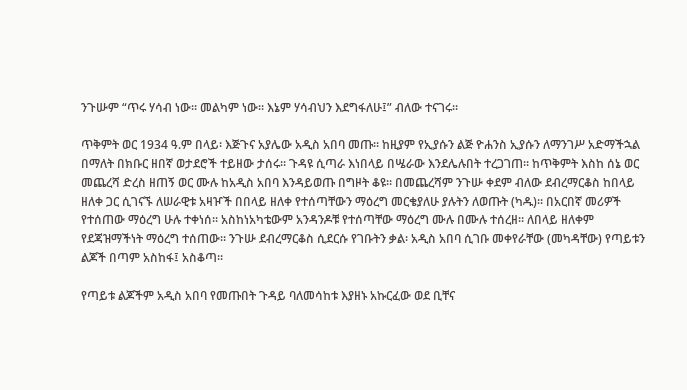ንጉሡም “ጥሩ ሃሳብ ነው። መልካም ነው። እኔም ሃሳብህን እደግፋለሁ፤” ብለው ተናገሩ።

ጥቅምት ወር 1934 ዓ.ም በላይ፡ እጅጉና አያሌው አዲስ አበባ መጡ። ከዚያም የኢያሱን ልጅ ዮሐንስ ኢያሱን ለማንገሥ አድማችኋል በማለት በክቡር ዘበኛ ወታደሮች ተይዘው ታሰሩ። ጉዳዩ ሲጣራ እነበላይ በሤራው እንደሌሉበት ተረጋገጠ። ከጥቅምት እስከ ሰኔ ወር መጨረሻ ድረስ ዘጠኝ ወር ሙሉ ከአዲስ አበባ እንዳይወጡ በግዞት ቆዩ። በመጨረሻም ንጉሡ ቀደም ብለው ደብረማርቆስ ከበላይ ዘለቀ ጋር ሲገናኙ ለሠራዊቱ አዛዦች በበላይ ዘለቀ የተሰጣቸውን ማዕረግ መርቄያለሁ ያሉትን ለወጡት (ካዱ)። በአርበኛ መሪዎች የተሰጠው ማዕረግ ሁሉ ተቀነሰ። አስከነአካቴውም አንዳንዶቹ የተሰጣቸው ማዕረግ ሙሉ በሙሉ ተሰረዘ። ለበላይ ዘለቀም የደጃዝማችነት ማዕረግ ተሰጠው። ንጉሡ ደብረማርቆስ ሲደርሱ የገቡትን ቃል፡ አዲስ አበባ ሲገቡ መቀየራቸው (መካዳቸው) የጣይቱን ልጆች በጣም አስከፋ፤ አስቆጣ።

የጣይቱ ልጆችም አዲስ አበባ የመጡበት ጉዳይ ባለመሳከቱ እያዘኑ አኩርፈው ወደ ቢቸና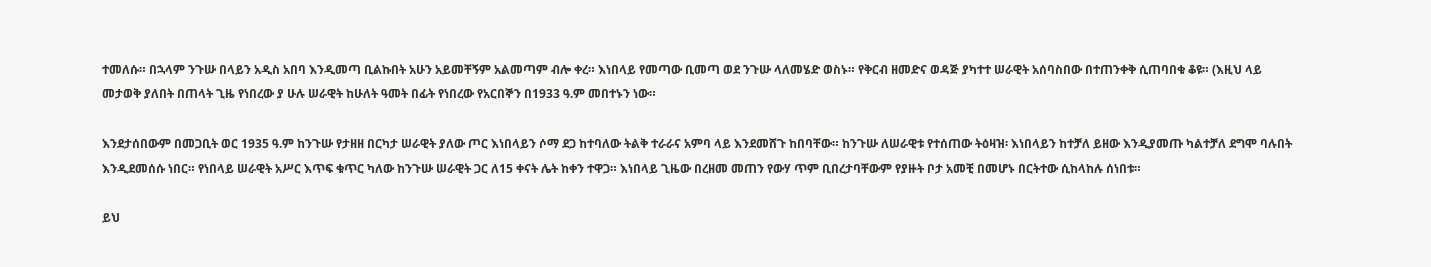ተመለሱ። በኋላም ንጉሡ በላይን አዲስ አበባ እንዲመጣ ቢልኩበት አሁን አይመቸኝም አልመጣም ብሎ ቀረ። እነበላይ የመጣው ቢመጣ ወደ ንጉሡ ላለመሄድ ወስኑ። የቅርብ ዘመድና ወዳጅ ያካተተ ሠራዊት አሰባስበው በተጠንቀቅ ሲጠባበቁ ቆዩ። (እዚህ ላይ መታወቅ ያለበት በጠላት ጊዜ የነበረው ያ ሁሉ ሠራዊት ከሁለት ዓመት በፊት የነበረው የአርበኞን በ1933 ዓ.ም መበተኑን ነው።

እንደታሰበውም በመጋቢት ወር 1935 ዓ.ም ከንጉሡ የታዘዘ በርካታ ሠራዊት ያለው ጦር እነበላይን ሶማ ደጋ ከተባለው ትልቅ ተራራና አምባ ላይ እንደመሸጉ ከበባቸው። ከንጉሡ ለሠራዊቱ የተሰጠው ትዕዛዝ፡ እነበላይን ከተቻለ ይዘው እንዲያመጡ ካልተቻለ ደግሞ ባሉበት እንዲደመሰሱ ነበር። የነበላይ ሠራዊት አሥር እጥፍ ቁጥር ካለው ከንጉሡ ሠራዊት ጋር ለ15 ቀናት ሌት ከቀን ተዋጋ። እነበላይ ጊዜው በረዘመ መጠን የውሃ ጥም ቢበረታባቸውም የያዙት ቦታ አመቺ በመሆኑ በርትተው ሲከላከሉ ሰነበቱ።

ይህ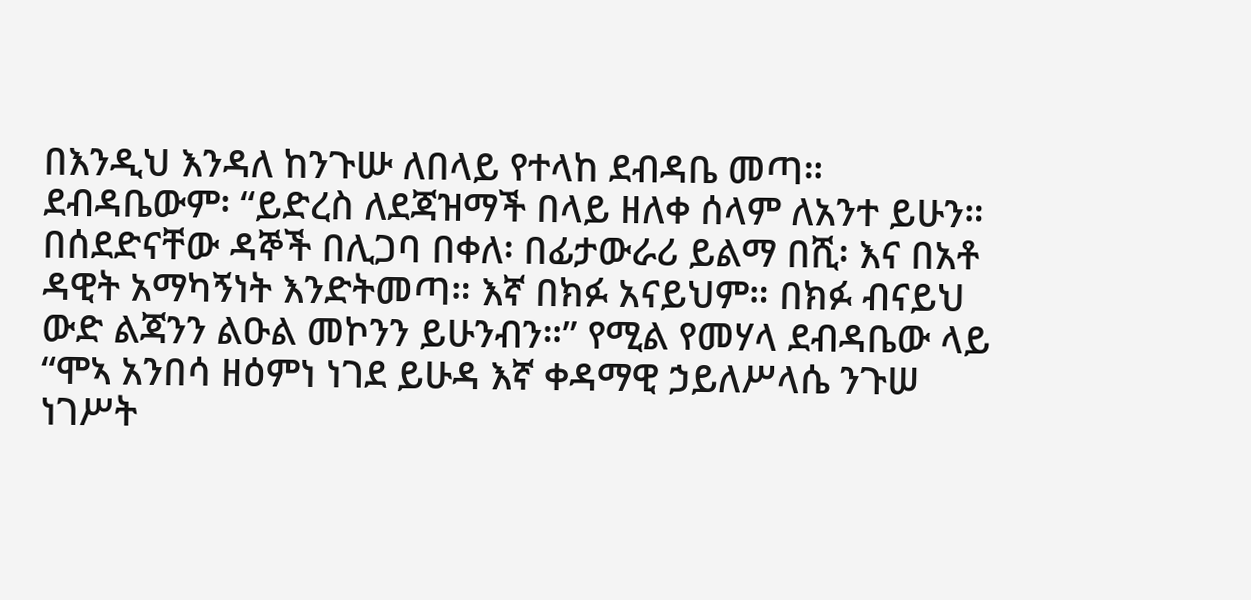በእንዲህ እንዳለ ከንጉሡ ለበላይ የተላከ ደብዳቤ መጣ። ደብዳቤውም፡ “ይድረስ ለደጃዝማች በላይ ዘለቀ ሰላም ለአንተ ይሁን። በሰደድናቸው ዳኞች በሊጋባ በቀለ፡ በፊታውራሪ ይልማ በሺ፡ እና በአቶ ዳዊት አማካኝነት እንድትመጣ። እኛ በክፉ አናይህም። በክፉ ብናይህ ውድ ልጃንን ልዑል መኮንን ይሁንብን።” የሚል የመሃላ ደብዳቤው ላይ “ሞኣ አንበሳ ዘዕምነ ነገደ ይሁዳ እኛ ቀዳማዊ ኃይለሥላሴ ንጉሠ ነገሥት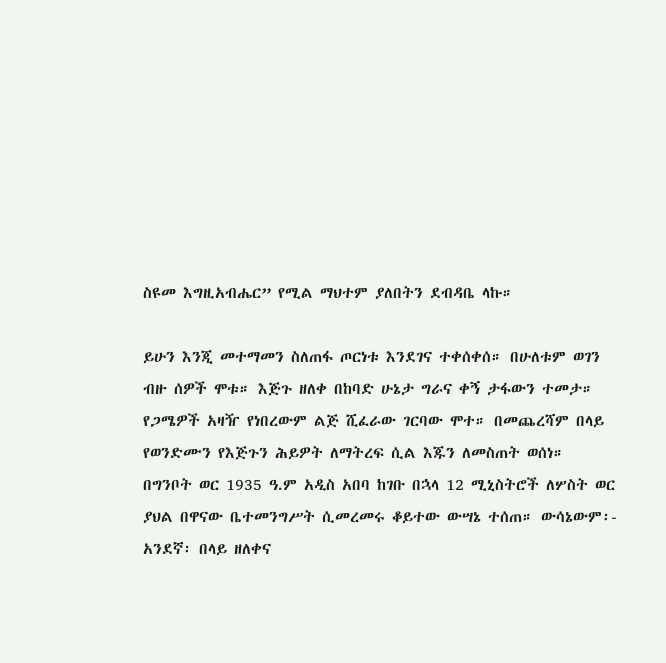ስዩመ እግዚአብሔር” የሚል ማህተም ያለበትን ደብዳቤ ላኩ።

ይሁን እንጂ መተማመን ስለጠፋ ጦርነቱ እንደገና ተቀሰቀሰ። በሁለቱም ወገን ብዙ ሰዎች ሞቱ። እጅጉ ዘለቀ በከባድ ሁኔታ ግራና ቀኝ ታፋውን ተመታ። የጋሜዎች አዛዥ የነበረውም ልጅ ሺፈራው ገርባው ሞተ። በመጨረሻም በላይ የወንድሙን የእጅጉን ሕይዎት ለማትረፍ ሲል እጁን ለመስጠት ወሰነ።
በግንቦት ወር 1935 ዓ.ም አዲስ አበባ ከገቡ በኋላ 12 ሚኒስትሮች ለሦስት ወር ያህል በዋናው ቤተመንግሥት ሲመረመሩ ቆይተው ውሣኔ ተሰጠ። ውሳኔውም፡- አንደኛ፡ በላይ ዘለቀና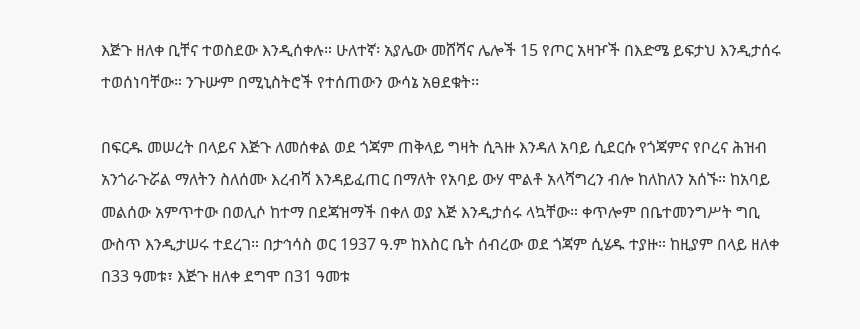እጅጉ ዘለቀ ቢቸና ተወስደው እንዲሰቀሉ። ሁለተኛ፡ አያሌው መሸሻና ሌሎች 15 የጦር አዛዦች በእድሜ ይፍታህ እንዲታሰሩ ተወሰነባቸው። ንጉሡም በሚኒስትሮች የተሰጠውን ውሳኔ አፀደቁት፡፡

በፍርዱ መሠረት በላይና እጅጉ ለመሰቀል ወደ ጎጃም ጠቅላይ ግዛት ሲጓዙ እንዳለ አባይ ሲደርሱ የጎጃምና የቦረና ሕዝብ አንጎራጉሯል ማለትን ስለሰሙ እረብሻ እንዳይፈጠር በማለት የአባይ ውሃ ሞልቶ አላሻግረን ብሎ ከለከለን አሰኙ። ከአባይ መልሰው አምጥተው በወሊሶ ከተማ በደጃዝማች በቀለ ወያ እጅ እንዲታሰሩ ላኳቸው። ቀጥሎም በቤተመንግሥት ግቢ ውስጥ እንዲታሠሩ ተደረገ። በታኅሳስ ወር 1937 ዓ.ም ከእስር ቤት ሰብረው ወደ ጎጃም ሲሄዱ ተያዙ። ከዚያም በላይ ዘለቀ በ33 ዓመቱ፣ እጅጉ ዘለቀ ደግሞ በ31 ዓመቱ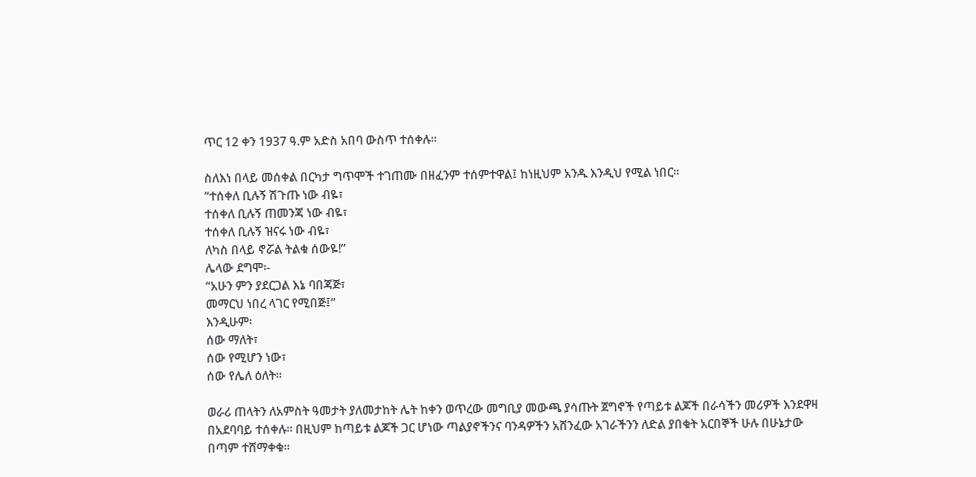ጥር 12 ቀን 1937 ዓ.ም አድስ አበባ ውስጥ ተሰቀሉ።

ስለእነ በላይ መሰቀል በርካታ ግጥሞች ተገጠሙ በዘፈንም ተሰምተዋል፤ ከነዚህም አንዱ እንዲህ የሚል ነበር።
“ተሰቀለ ቢሉኝ ሽጉጡ ነው ብዬ፣
ተሰቀለ ቢሉኝ ጠመንጃ ነው ብዬ፣
ተሰቀለ ቢሉኝ ዝናሩ ነው ብዬ፣
ለካስ በላይ ኖሯል ትልቁ ሰውዬ!”
ሌላው ደግሞ፡-
“አሁን ምን ያደርጋል እኔ ባበጃጅ፣
መማርህ ነበረ ላገር የሚበጅ፤”
እንዲሁም፡
ሰው ማለት፣
ሰው የሚሆን ነው፣
ሰው የሌለ ዕለት።

ወራሪ ጠላትን ለአምስት ዓመታት ያለመታከት ሌት ከቀን ወጥረው መግቢያ መውጫ ያሳጡት ጀግኖች የጣይቱ ልጆች በራሳችን መሪዎች እንደዋዛ በአደባባይ ተሰቀሉ። በዚህም ከጣይቱ ልጆች ጋር ሆነው ጣልያኖችንና ባንዳዎችን አሸንፈው አገራችንን ለድል ያበቁት አርበኞች ሁሉ በሁኔታው በጣም ተሸማቀቁ።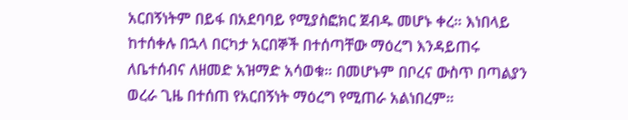አርበኝነትም በይፋ በአደባባይ የሚያስፎክር ጀብዱ መሆኑ ቀረ። እነበላይ ከተሰቀሉ በኋላ በርካታ አርበኞች በተሰጣቸው ማዕረግ እንዳይጠሩ ለቤተሰብና ለዘመድ አዝማድ አሳወቁ። በመሆኑም በቦረና ውስጥ በጣልያን ወረራ ጊዜ በተሰጠ የአርበኝነት ማዕረግ የሚጠራ አልነበረም።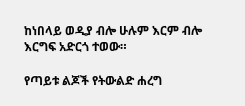ከነበላይ ወዲያ ብሎ ሁሉም እርም ብሎ እርግፍ አድርጎ ተወው።

የጣይቱ ልጆች የትውልድ ሐረግ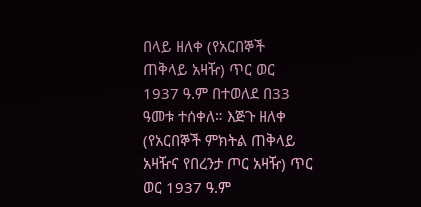በላይ ዘለቀ (የአርበኞች ጠቅላይ አዛዥ) ጥር ወር 1937 ዓ.ም በተወለደ በ33 ዓመቱ ተሰቀለ። እጅጉ ዘለቀ (የአርበኞች ምክትል ጠቅላይ አዛዥና የበረንታ ጦር አዛዥ) ጥር ወር 1937 ዓ.ም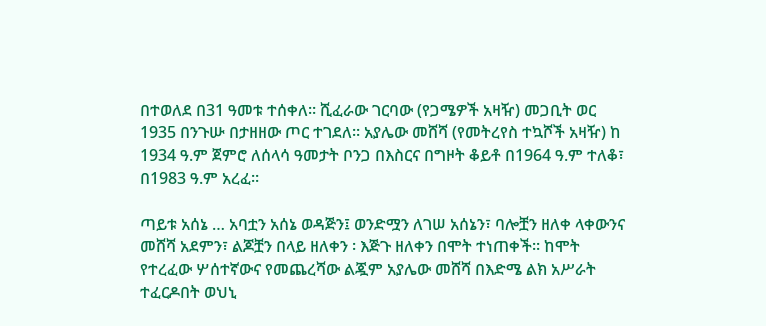በተወለደ በ31 ዓመቱ ተሰቀለ። ሺፈራው ገርባው (የጋሜዎች አዛዥ) መጋቢት ወር 1935 በንጉሡ በታዘዘው ጦር ተገደለ። አያሌው መሸሻ (የመትረየስ ተኳሾች አዛዥ) ከ 1934 ዓ.ም ጀምሮ ለሰላሳ ዓመታት ቦንጋ በእስርና በግዞት ቆይቶ በ1964 ዓ.ም ተለቆ፣ በ1983 ዓ.ም አረፈ።

ጣይቱ አሰኔ … አባቷን አሰኔ ወዳጅን፤ ወንድሟን ለገሠ አሰኔን፣ ባሎቿን ዘለቀ ላቀውንና መሸሻ አደምን፣ ልጆቿን በላይ ዘለቀን ፡ እጅጉ ዘለቀን በሞት ተነጠቀች። ከሞት የተረፈው ሦሰተኛውና የመጨረሻው ልጇም አያሌው መሸሻ በእድሜ ልክ አሥራት ተፈርዶበት ወህኒ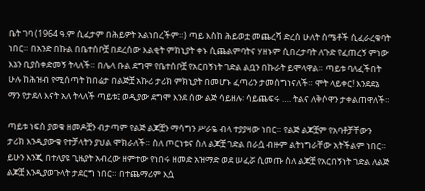ቤት ገባ (1964 ዓ.ም ሲፈታም በሕይዎት አልነበረችም።) ጣይ እስከ ሕይወቷ መጨረሻ ድረስ ሁለት ስሜቶች ሲፈራረቁባት ነበር። በአንድ በኩል በቤተሰቦቿ በደረሰው እልቂት ምክኒያት ቀኑ ሲጨልምባትና ሃዘኑም ሲበረታባት ለጉድ የፈጠረኝ ምነው እኔን ቢያስቀድመኝ ትላለች። በሌላ ቡል ደግሞ የቤተሰቦቿ የአርበኝነት ገድል ልቧን በኩራት ይሞላዋል። ጣይቱ ባለፈችበት ሁሉ ከሕዝብ የሚሰጣት ከበሬታ በልጅቿ አኩሪ ታሪክ ምክኒያት በመሆኑ ፈጣሪን ታመሰግነናለች። ሞት ላይቀር! እንደደኔ ማን የታደለ እናት አለ ትላለች ጣይቱ፤ ወዲያው ደግሞ እንደ ሰው ልጅ ሳይዘሉ፡ ሳይጨፍሩ …. ትልና ለቅሶዋን ታቀልጠዋለች።

ጣይቱ ነፍስ ያወቁ ዘመዶቿን ብታጣም የልጅ ልጆቿን ማሳግን ሥራዬ ብላ ተያያዛው ነበር። የልጅ ልጆቿም የአባቶቻቸውን ታሪክ እንዲያውቁ የተቻላትን ያህል ሞክራለች። ስለ ጦርነቱና ስለ ልጆቿ ገድል በራሷ ብዙም ልትነግራቸው አትችልም ነበር። ይሁን እንጂ በተለያዩ ጊዜያት አብረው ዘምተው የነበሩ ዘመድ አዝማድ ወደ ሠፈሯ ሲመጡ ስለ ልጆቿ የአርበኝነት ገድል ለልጅ ልጆቿ እንዲያወጉላት ታደርግ ነበር። በተጨማሪም እሷ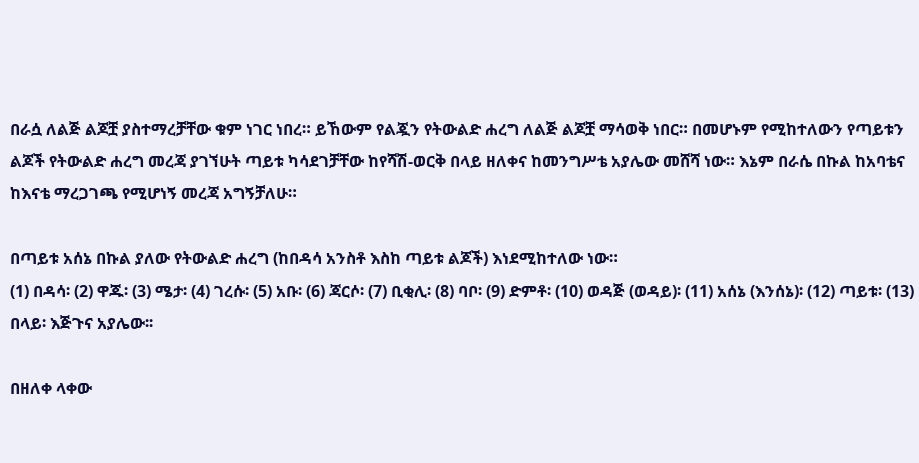በራሷ ለልጅ ልጆቿ ያስተማረቻቸው ቁም ነገር ነበረ። ይኸውም የልጇን የትውልድ ሐረግ ለልጅ ልጆቿ ማሳወቅ ነበር። በመሆኑም የሚከተለውን የጣይቱን ልጆች የትውልድ ሐረግ መረጃ ያገኘሁት ጣይቱ ካሳደገቻቸው ከየሻሽ-ወርቅ በላይ ዘለቀና ከመንግሥቴ አያሌው መሸሻ ነው። እኔም በራሴ በኩል ከአባቴና ከእናቴ ማረጋገጫ የሚሆነኝ መረጃ አግኝቻለሁ።

በጣይቱ አሰኔ በኩል ያለው የትውልድ ሐረግ (ከበዳሳ አንስቶ እስከ ጣይቱ ልጆች) እነደሚከተለው ነው።
(1) በዳሳ፡ (2) ዋጁ፡ (3) ሜታ፡ (4) ገረሱ፡ (5) አቡ፡ (6) ጃርሶ፡ (7) ቢቂሊ፡ (8) ባቦ፡ (9) ድምቶ፡ (10) ወዳጅ (ወዳይ)፡ (11) አሰኔ (እንሰኔ)፡ (12) ጣይቱ፡ (13) በላይ፡ እጅጉና አያሌው፡፡

በዘለቀ ላቀው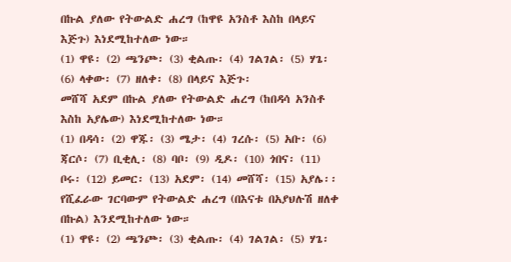በኩል ያለው የትውልድ ሐረግ (ከዋዩ አንስቶ እስከ በላይና እጅጉ) እነደሚከተለው ነው።
(1) ዋዩ፡ (2) ጫንጮ፡ (3) ቂልጡ፡ (4) ገልገል፡ (5) ሃጌ፡ (6) ላቀው፡ (7) ዘለቀ፡ (8) በላይና እጅጉ፡
መሸሻ አደም በኩል ያለው የትውልድ ሐረግ (ከበዳሳ አንስቶ እስከ አያሌው) እነደሚከተለው ነው።
(1) በዳሳ፡ (2) ዋጁ፡ (3) ሜታ፡ (4) ገረሱ፡ (5) አቡ፡ (6) ጃርሶ፡ (7) ቢቂሊ፡ (8) ባቦ፡ (9) ዲዶ፡ (10) ጎበና፡ (11) ቦሩ፡ (12) ይመር፡ (13) አደም፡ (14) መሸሻ፡ (15) አያሌ፡፡
የሺፈራው ገርባውም የትውልድ ሐረግ (በእናቱ በአያህሉሽ ዘለቀ በኩል) እንደሚከተለው ነው።
(1) ዋዩ፡ (2) ጫንጮ፡ (3) ቂልጡ፡ (4) ገልገል፡ (5) ሃጌ፡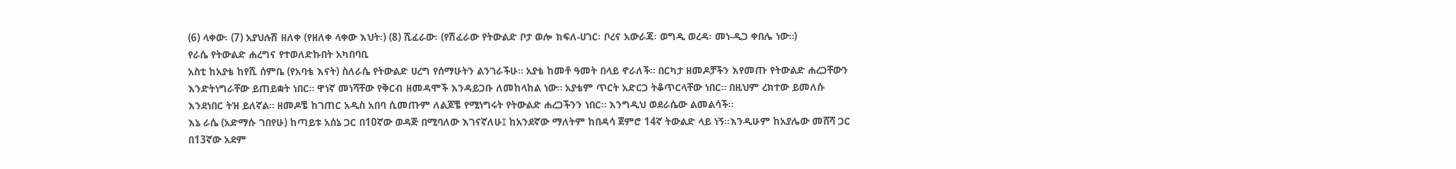(6) ላቀው፡ (7) አያህሉሽ ዘለቀ (የዘለቀ ላቀው እህት፡) (8) ሺፈራው፡ (የሽፈራው የትውልድ ቦታ ወሎ ክፍለ-ሀገር፡ ቦረና አውራጃ፡ ወግዲ ወረዳ፡ መነ-ዲጋ ቀበሌ ነው።)
የራሴ የትውልድ ሐረግና የተወለድኩበት አካበባቢ
አስቲ ከአያቴ ከየሺ ሰምቤ (የአባቴ እናት) ስለራሴ የትውልድ ሀረግ የሰማሁትን ልንገራችሁ። አያቴ ከመቶ ዓመት በላይ ኖራለች። በርካታ ዘመዶቻችን እየመጡ የትውልድ ሐረጋቸውን እንድትነግራቸው ይጠይቋት ነበር። ዋነኛ መነሻቸው የቅርብ ዘመዳሞች እንዳይጋቡ ለመከላከል ነው። አያቴም ጥርት አድርጋ ትቆጥርላቸው ነበር። በዚህም ረክተው ይመለሱ እንደነበር ትዝ ይለኛል። ዘመዶቼ ከገጠር አዲስ አበባ ሲመጡም ለልጆቼ የሚነግሩት የትውልድ ሐረጋችንን ነበር። እንግዲህ ወደራሴው ልመልሳች፡፡
እኔ ራሴ (አድማሱ ገበየሁ) ከጣይቱ አሰኔ ጋር በ10ኛው ወዳጅ በሚባለው እገናኛለሁ፤ ከአንደኛው ማለትም ከበዳሳ ጀምሮ 14ኛ ትውልድ ላይ ነኝ፡፡እንዲሁም ከአያሌው መሸሻ ጋር በ13ኛው አደም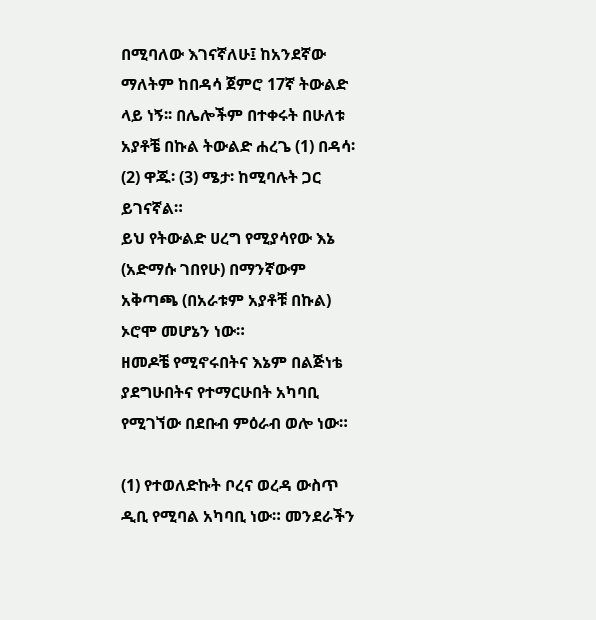በሚባለው እገናኛለሁ፤ ከአንደኛው ማለትም ከበዳሳ ጀምሮ 17ኛ ትውልድ ላይ ነኝ፡፡ በሌሎችም በተቀሩት በሁለቱ አያቶቼ በኩል ትውልድ ሐረጌ (1) በዳሳ፡ (2) ዋጁ፡ (3) ሜታ፡ ከሚባሉት ጋር ይገናኛል።
ይህ የትውልድ ሀረግ የሚያሳየው እኔ (አድማሱ ገበየሁ) በማንኛውም አቅጣጫ (በአራቱም አያቶቹ በኩል) ኦሮሞ መሆኔን ነው።
ዘመዶቼ የሚኖሩበትና እኔም በልጅነቴ ያደግሁበትና የተማርሁበት አካባቢ የሚገኘው በደቡብ ምዕራብ ወሎ ነው።

(1) የተወለድኩት ቦረና ወረዳ ውስጥ ዲቢ የሚባል አካባቢ ነው። መንደራችን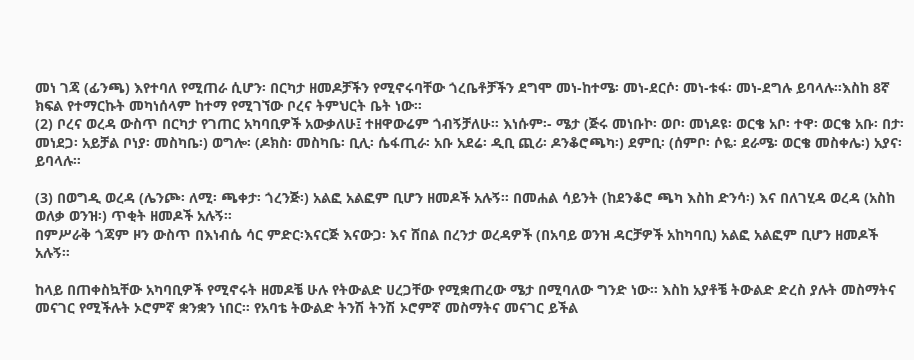መነ ገጃ (ፊንጫ) እየተባለ የሚጠራ ሲሆን፡ በርካታ ዘመዶቻችን የሚኖሩባቸው ጎረቤቶቻችን ደግሞ መነ-ከተሜ፡ መነ-ደርሶ፡ መነ-ቱፋ፡ መነ-ደግሉ ይባላሉ።እስከ 8ኛ ክፍል የተማርኩት መካነሰላም ከተማ የሚገኘው ቦረና ትምህርት ቤት ነው።
(2) ቦረና ወረዳ ውስጥ በርካታ የገጠር አካባቢዎች አውቃለሁ፤ ተዘዋውሬም ጎብኝቻለሁ። እነሱም፡- ሜታ (ጅሩ መነቡኮ፡ ወቦ፡ መነዶዩ፡ ወርቄ አቦ፡ ተዋ፡ ወርቄ አቡ፡ በታ፡ መነደጋ፡ አይቻል ቦነያ፡ መስካቤ፡) ወግሎ፡ (ዶክስ፡ መስካቤ፡ ቢሊ፡ ሴፋጢራ፡ አቡ አደሬ፡ ዲቢ ጪሪ፡ ዶንቆሮጫካ፡) ደምቢ፡ (ሰምቦ፡ ሶዬ፡ ደራሜ፡ ወርቄ መስቀሌ፡) አያና፡ ይባላሉ።

(3) በወግዲ ወረዳ (ሌንጮ፡ ለሚ፡ ጫቀታ፡ ጎረንጅ፡) አልፎ አልፎም ቢሆን ዘመዶች አሉኝ። በመሐል ሳይንት (ከደንቆሮ ጫካ እስከ ድንሳ፡) እና በለገሂዳ ወረዳ (አስከ ወለቃ ወንዝ፡) ጥቂት ዘመዶች አሉኝ።
በምሥራቅ ጎጃም ዞን ውስጥ በእነብሴ ሳር ምድር፡እናርጅ እናውጋ፡ እና ሸበል በረንታ ወረዳዎች (በአባይ ወንዝ ዳርቻዎች አከካባቢ) አልፎ አልፎም ቢሆን ዘመዶች አሉኝ።

ከላይ በጠቀስኳቸው አካባቢዎች የሚኖሩት ዘመዶቼ ሁሉ የትውልድ ሀረጋቸው የሚቋጠረው ሜታ በሚባለው ግንድ ነው። እስከ አያቶቼ ትውልድ ድረስ ያሉት መስማትና መናገር የሚችሉት ኦሮምኛ ቋንቋን ነበር። የአባቴ ትውልድ ትንሽ ትንሽ ኦሮምኛ መስማትና መናገር ይችል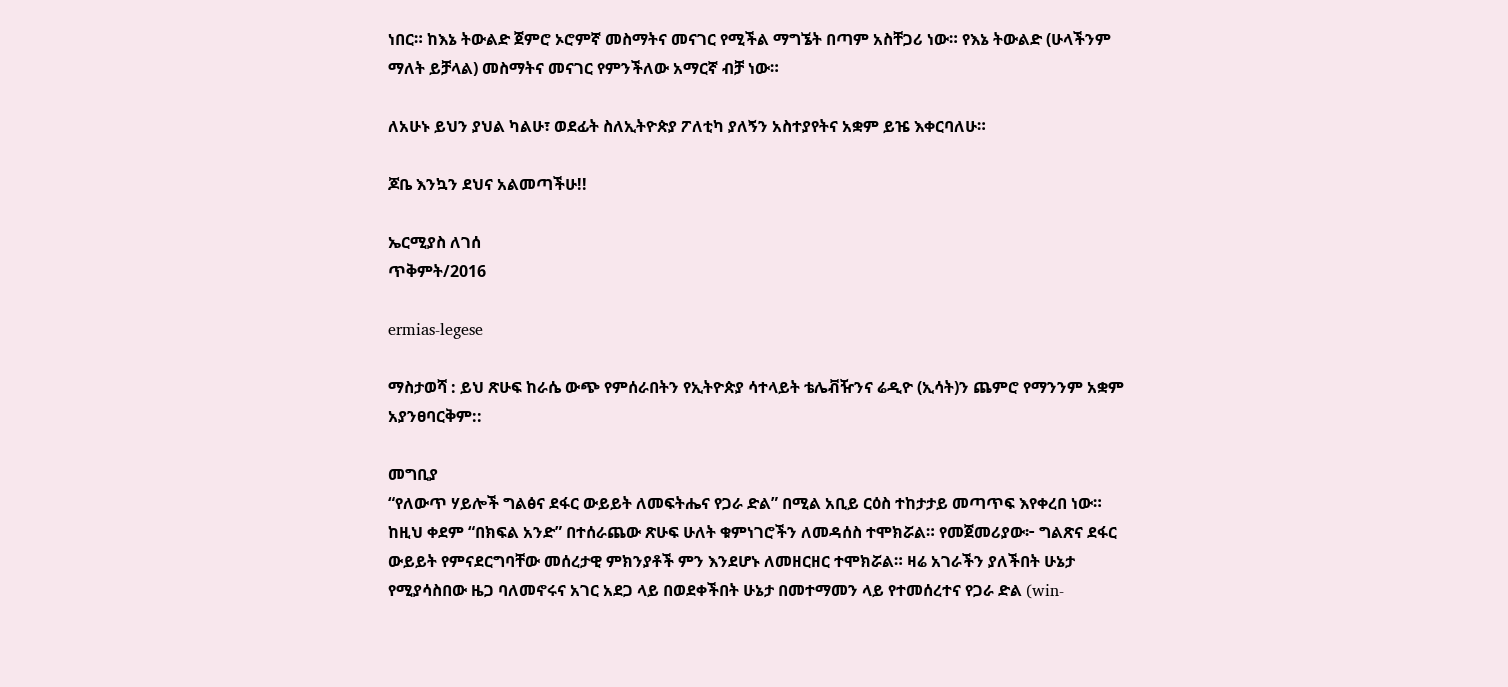ነበር። ከእኔ ትውልድ ጀምሮ ኦሮምኛ መስማትና መናገር የሚችል ማግኜት በጣም አስቸጋሪ ነው። የእኔ ትውልድ (ሁላችንም ማለት ይቻላል) መስማትና መናገር የምንችለው አማርኛ ብቻ ነው።

ለአሁኑ ይህን ያህል ካልሁ፣ ወደፊት ስለኢትዮጵያ ፖለቲካ ያለኝን አስተያየትና አቋም ይዤ እቀርባለሁ።

ጆቤ እንኳን ደህና አልመጣችሁ!!

ኤርሚያስ ለገሰ
ጥቅምት/2016

ermias-legese

ማስታወሻ : ይህ ጽሁፍ ከራሴ ውጭ የምሰራበትን የኢትዮጵያ ሳተላይት ቴሌቭዥንና ሬዲዮ (ኢሳት)ን ጨምሮ የማንንም አቋም አያንፀባርቅም::

መግቢያ
“የለውጥ ሃይሎች ግልፅና ደፋር ውይይት ለመፍትሔና የጋራ ድል” በሚል አቢይ ርዕስ ተከታታይ መጣጥፍ እየቀረበ ነው። ከዚህ ቀደም “በክፍል አንድ” በተሰራጨው ጽሁፍ ሁለት ቁምነገሮችን ለመዳሰስ ተሞክሯል። የመጀመሪያው፦ ግልጽና ደፋር ውይይት የምናደርግባቸው መሰረታዊ ምክንያቶች ምን እንደሆኑ ለመዘርዘር ተሞክሯል። ዛሬ አገራችን ያለችበት ሁኔታ የሚያሳስበው ዜጋ ባለመኖሩና አገር አደጋ ላይ በወደቀችበት ሁኔታ በመተማመን ላይ የተመሰረተና የጋራ ድል (win-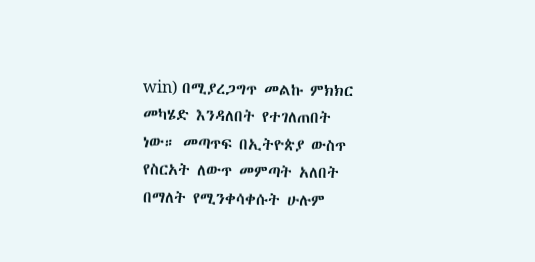win) በሚያረጋግጥ መልኩ ምክክር መካሄድ እንዳለበት የተገለጠበት ነው። መጣጥፍ በኢትዮጵያ ውስጥ የስርአት ለውጥ መምጣት አለበት በማለት የሚንቀሳቀሱት ሁሉም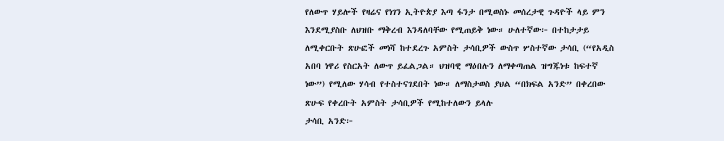የለውጥ ሃይሎች የዛሬና የነገን ኢትዮጵያ እጣ ፋንታ በሚወስኑ መሰረታዊ ጉዳዮች ላይ ምን እንደሚያስቡ ለህዝቡ ማቅረብ እንዳለባቸው የሚጠይቅ ነው። ሁለተኛው፦ በተከታታይ ለሚቀርቡት ጽሁፎች መነሻ ከተደረጉ አምስት ታሳቢዎች ውስጥ ሦስተኛው ታሳቢ (“የአዲስ አበባ ነዋሪ የስርአት ለውጥ ይፈልጋል። ህዝባዊ ማዕበሉን ለማቀጣጠል ዝግጁነቱ ከፍተኛ ነው”) የሚለው ሃሳብ የተስተናገደበት ነው። ለማስታወስ ያህል “በክፍል አንድ” በቀረበው ጽሁፍ የቀረቡት አምስት ታሳቢዎች የሚከተለውን ይላሉ
ታሳቢ አንድ፦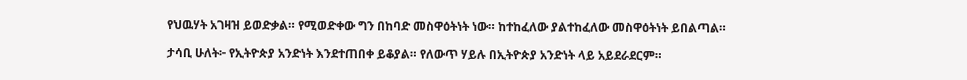የህዉሃት አገዛዝ ይወድቃል። የሚወድቀው ግን በከባድ መስዋዕትነት ነው። ከተከፈለው ያልተከፈለው መስዋዕትነት ይበልጣል።

ታሳቢ ሁለት፦ የኢትዮጵያ አንድነት እንደተጠበቀ ይቆያል። የለውጥ ሃይሉ በኢትዮጵያ አንድነት ላይ አይደራደርም።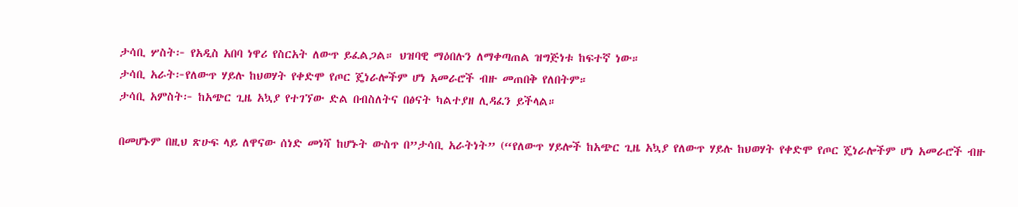ታሳቢ ሦስት፦ የአዲስ አበባ ነዋሪ የስርአት ለውጥ ይፈልጋል። ህዝባዊ ማዕበሉን ለማቀጣጠል ዝግጅነቱ ከፍተኛ ነው።
ታሳቢ አራት፦የለውጥ ሃይሉ ከህወሃት የቀድሞ የጦር ጄነራሎችም ሆነ አመራሮች ብዙ መጠበቅ የለበትም።
ታሳቢ አምስት፦ ከአጭር ጊዜ አኳያ የተገኘው ድል በብስለትና በፅናት ካልተያዘ ሊዳፈን ይችላል።

በመሆኑም በዚህ ጽሁፍ ላይ ለዋናው ሰነድ መነሻ ከሆኑት ውስጥ በ”ታሳቢ አራትነት” (“የለውጥ ሃይሎች ከአጭር ጊዜ አኳያ የለውጥ ሃይሉ ከህወሃት የቀድሞ የጦር ጄነራሎችም ሆነ አመራሮች ብዙ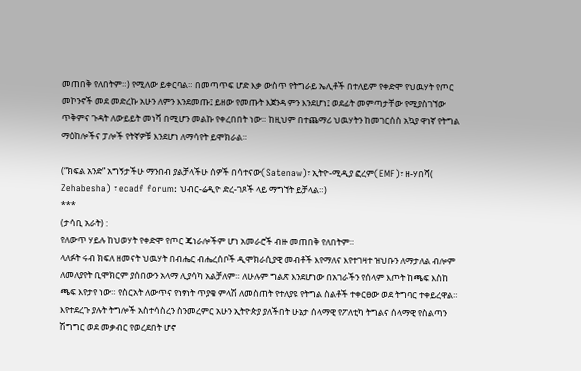መጠበቅ የለበትም።) የሚለው ይቀርባል። በመጣጥፍ ሆድ እቃ ውስጥ የትግራይ ኤሊቶች በተለይም የቀድሞ የህዉሃት የጦር መኮንኖች መደ መድረኩ አሁን ለምን እንደመጡ፤ ይዘው የመጡት እጀንዳ ምን እንደሆነ፤ ወደፊት መምጣታቸው የሚያስገኘው ጥቅምና ጉዳት ለውይይት መነሻ በሚሆን መልኩ የቀረበበት ነው። ከዚህም በተጨማሪ ህዉሃትን ከመገርሰስ አኳያ ዋነኛ የትግል ማዕከሎችና ፓሎች የትኛዎቹ እንደሆነ ለማሳየት ይሞክራል።

(“ክፍል አንድ” አግኝታችሁ ማንበብ ያልቻላችሁ ሰዎች በሳተናው(Satenaw)፣ ኢትዮ-ሚዲያ ፎረም(EMF)፣ ዘ-ሃበሻ( Zehabesha) ፣ ecadf forum: ህብር-ሬዲዮ ድረ-ገጾች ላይ ማግኘት ይቻላል።)
***
(ታሳቢ አራት) :
የለውጥ ሃይሉ ከህወሃት የቀድሞ የጦር ጄነራሎችም ሆነ አመራሮች ብዙ መጠበቅ የለበትም።
ላለፉት ሩብ ክፍለ ዘመናት ህዉሃት በብሔር ብሔረሰቦች ዲሞክራሲያዊ መብቶች እየማለና እየተገዛተ ዝህቡን ለማታለል ብሎም ለመለያየት ቢሞክርም ያሰበውን አላማ ሊያሳካ አልቻለም። ለሁሉም ግልጽ እንደሆነው በአገራችን የሰላም እጦት ከጫፍ እስከ ጫፍ እየታየ ነው። የስርአት ለውጥና የነፃነት ጥያቄ ምላሽ ለመስጠት የተለያዩ የትግል ስልቶች ተቀርፀው ወደ ትግባር ተቀይረዋል። እየተደረጉ ያሉት ትግሎች አስተሳስረን ስንመረምር አሁን ኢትዮጵያ ያለችበት ሁኔታ ሰላማዊ የፖለቲካ ትግልና ሰላማዊ የስልጣን ሽግግር ወደ መቃብር የወረደበት ሆኖ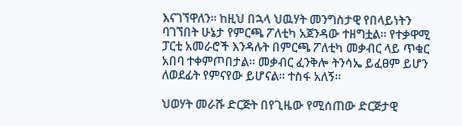እናገኘዋለን። ከዚህ በኋላ ህዉሃት መንግስታዊ የበላይነትን ባገኘበት ሁኔታ የምርጫ ፖለቲካ አጀንዳው ተዘግቷል። የተቃዋሚ ፓርቲ አመራሮች እንዳሉት በምርጫ ፖለቲካ መቃብር ላይ ጥቁር አበባ ተቀምጦበታል። መቃብር ፈንቅሎ ትንሳኤ ይፈፀም ይሆን ለወደፊት የምናየው ይሆናል። ተስፋ አለኝ።

ህወሃት መራሹ ድርጅት በየጊዜው የሚሰጠው ድርጅታዊ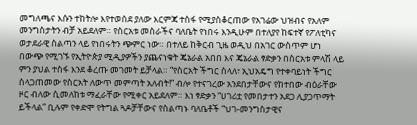መግለጫና እሱን ተከትሎ እየተወሰደ ያለው እርምጃ ተስፋ የሚያስቆርጠው የአገሬው ህዝብና የአለም መንግስታትን ብቻ አይደለም። የስርአቱ መስራችና ባለቤት የነበሩ እንዲሁም በተለያየ ከፍተኛ የፖለቲካና ወታደራዊ ስልጣን ላይ የነበሩትን ጭምር ነው። በተለይ ከቅርብ ጊዜ ወዲህ በአገር ውስጥም ሆነ በውጭ የሚገኙ የኢትዮጵያ ሚዲያዎችን ያጨናነቁት ጄኔራል አበበ እና ጄኔራል ፃድቃን በስርአቱ ምላሽ ላይ ምን ያህል ተስፋ እንደ ቆረጡ መገመት ይቻላል። “የስርአት ችግር ስላለ፣ ኢህአዴግ የተቀባይነት ችግር ስላጋጠመው የስርአት ለውጥ መምጣት አለብት!” ብሎ የተናገረው አንደበታቸውና የከተበው ብዕራቸው ዞር ብለው ሲመለከቱ ማፈራቸው የሚቀር አይደለም። እነ ፃድቃን “ሀገሪቷ የመበታተን አደጋ ሊያጋጥማት ይችላል” ቢሉም የቀድሞ የትግል ጓዶቻቸውና የስልጣኑ ባለቤቶች “ህገ-መንግስታዊና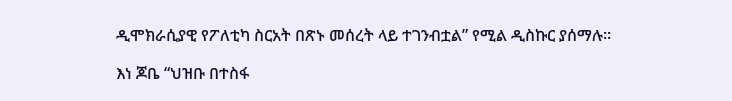ዲሞክራሲያዊ የፖለቲካ ስርአት በጽኑ መሰረት ላይ ተገንብቷል” የሚል ዲስኩር ያሰማሉ።

እነ ጆቤ “ህዝቡ በተስፋ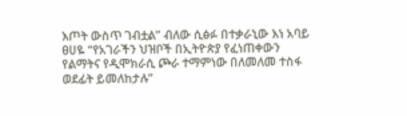እጦት ውስጥ ገብቷል” ብለው ሲፅፉ በተቃራኒው እነ አባይ ፀሀዬ “የአገራችን ህዝቦች በኢትዮጵያ የፈነጠቀውን የልማትና የዲሞክራሲ ጮራ ተማምነው በለመለመ ተስፋ ወደፊት ይመለከታሉ”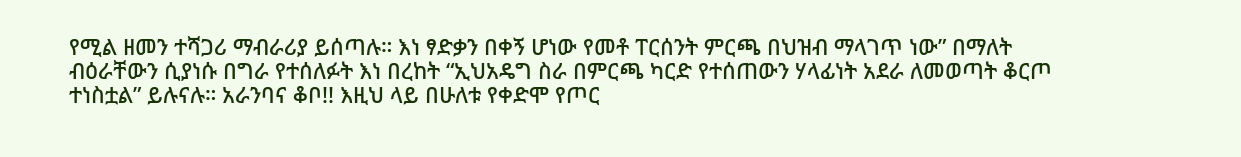የሚል ዘመን ተሻጋሪ ማብራሪያ ይሰጣሉ። እነ ፃድቃን በቀኝ ሆነው የመቶ ፐርሰንት ምርጫ በህዝብ ማላገጥ ነው” በማለት ብዕራቸውን ሲያነሱ በግራ የተሰለፉት እነ በረከት “ኢህአዴግ ስራ በምርጫ ካርድ የተሰጠውን ሃላፊነት አደራ ለመወጣት ቆርጦ ተነስቷል” ይሉናሉ። አራንባና ቆቦ!! እዚህ ላይ በሁለቱ የቀድሞ የጦር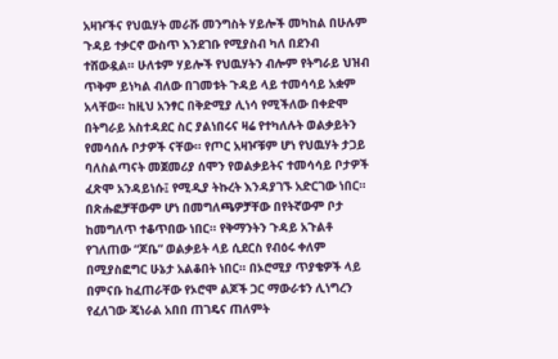አዛዦችና የህዉሃት መራሹ መንግስት ሃይሎች መካከል በሁሉም ጉዳይ ተቃርኖ ውስጥ እንደገቡ የሚያስብ ካለ በደንብ ተሸውዷል። ሁለቱም ሃይሎች የህዉሃትን ብሎም የትግራይ ህዝብ ጥቅም ይነካል ብለው በገመቱት ጉዳይ ላይ ተመሳሳይ አቋም አላቸው። ከዚህ አንፃር በቅድሚያ ሊነሳ የሚችለው በቀድሞ በትግራይ አስተዳደር ስር ያልነበሩና ዛሬ የተካለሉት ወልቃይትን የመሳሰሉ ቦታዎች ናቸው። የጦር አዛዦቹም ሆነ የህዉሃት ታጋይ ባለስልጣናት መጀመሪያ ሰሞን የወልቃይትና ተመሳሳይ ቦታዎች ፈጽሞ አንዳይነሱ፤ የሚዲያ ትኩረት እንዳያገኙ አድርገው ነበር። በጽሑፎቻቸውም ሆነ በመግለጫዎቻቸው በየትኛውም ቦታ ከመግለጥ ተቆጥበው ነበር። የቅማንትን ጉዳይ አጉልቶ የገለጠው “ጆቤ” ወልቃይት ላይ ሲደርስ የብዕሩ ቀለም በሚያስፎግር ሁኔታ አልቆበት ነበር። በኦሮሚያ ጥያቄዎች ላይ በምናቡ ከፈጠራቸው የኦሮሞ ልጆች ጋር ማውራቱን ሊነግረን የፈለገው ጄነራል አበበ ጠገዴና ጠለምት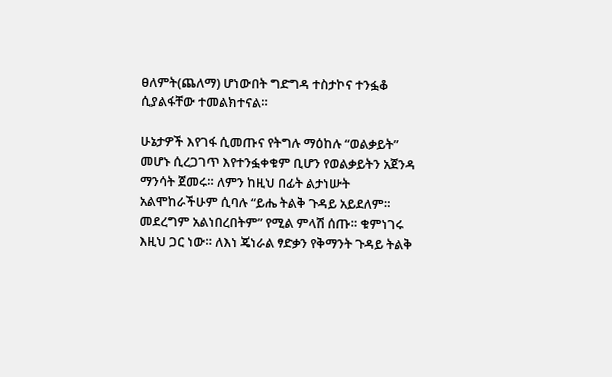ፀለምት(ጨለማ) ሆነውበት ግድግዳ ተስታኮና ተንፏቆ ሲያልፋቸው ተመልክተናል።

ሁኔታዎች እየገፋ ሲመጡና የትግሉ ማዕከሉ “ወልቃይት” መሆኑ ሲረጋገጥ እየተንፏቀቁም ቢሆን የወልቃይትን አጀንዳ ማንሳት ጀመሩ። ለምን ከዚህ በፊት ልታነሡት አልሞከራችሁም ሲባሉ “ይሔ ትልቅ ጉዳይ አይደለም። መደረግም አልነበረበትም” የሚል ምላሽ ሰጡ። ቁምነገሩ እዚህ ጋር ነው። ለእነ ጄነራል ፃድቃን የቅማንት ጉዳይ ትልቅ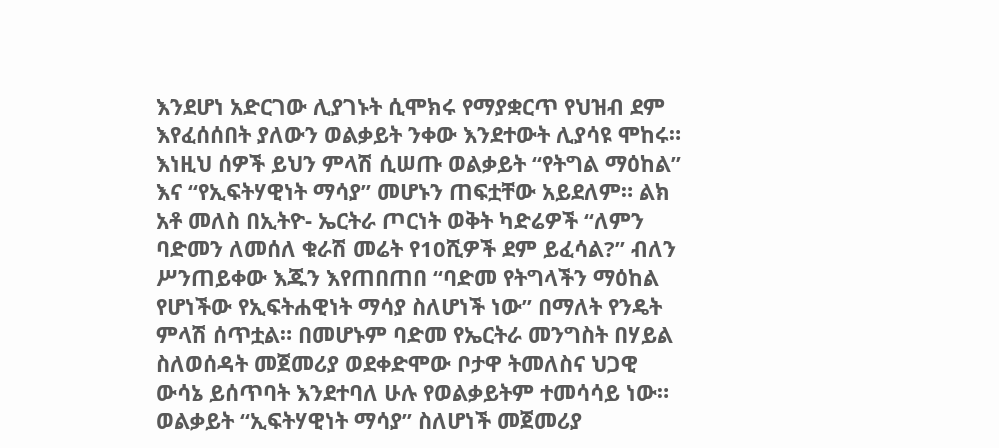እንደሆነ አድርገው ሊያገኑት ሲሞክሩ የማያቋርጥ የህዝብ ደም እየፈሰሰበት ያለውን ወልቃይት ንቀው እንደተውት ሊያሳዩ ሞከሩ። እነዚህ ሰዎች ይህን ምላሽ ሲሠጡ ወልቃይት “የትግል ማዕከል” እና “የኢፍትሃዊነት ማሳያ” መሆኑን ጠፍቷቸው አይደለም። ልክ አቶ መለስ በኢትዮ- ኤርትራ ጦርነት ወቅት ካድሬዎች “ለምን ባድመን ለመሰለ ቁራሽ መሬት የ10ሺዎች ደም ይፈሳል?” ብለን ሥንጠይቀው እጁን እየጠበጠበ “ባድመ የትግላችን ማዕከል የሆነችው የኢፍትሐዊነት ማሳያ ስለሆነች ነው” በማለት የንዴት ምላሽ ሰጥቷል። በመሆኑም ባድመ የኤርትራ መንግስት በሃይል ስለወሰዳት መጀመሪያ ወደቀድሞው ቦታዋ ትመለስና ህጋዊ ውሳኔ ይሰጥባት እንደተባለ ሁሉ የወልቃይትም ተመሳሳይ ነው። ወልቃይት “ኢፍትሃዊነት ማሳያ” ስለሆነች መጀመሪያ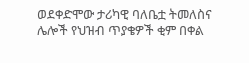ወደቀድሞው ታሪካዊ ባለቤቷ ትመለስና ሌሎች የህዝብ ጥያቄዎች ቂም በቀል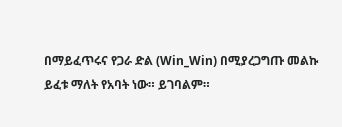በማይፈጥሩና የጋራ ድል (Win_Win) በሚያረጋግጡ መልኩ ይፈቱ ማለት የአባት ነው። ይገባልም።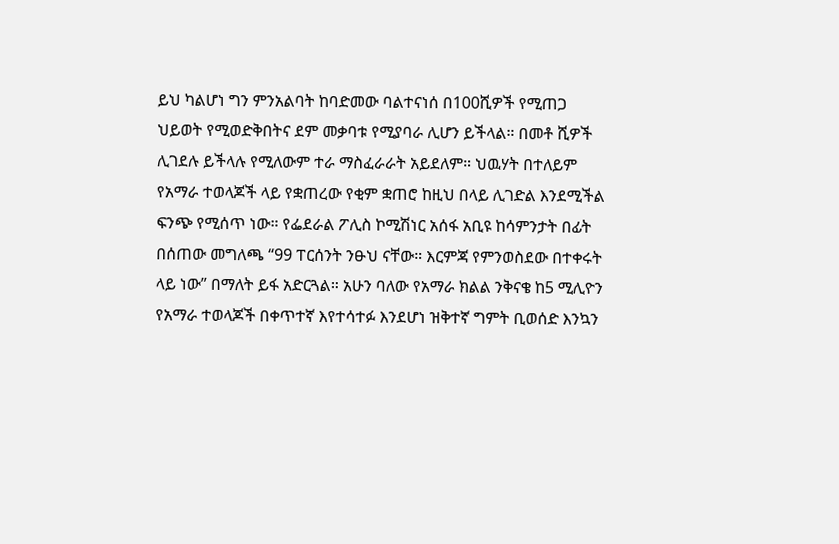ይህ ካልሆነ ግን ምንአልባት ከባድመው ባልተናነሰ በ100ሺዎች የሚጠጋ ህይወት የሚወድቅበትና ደም መቃባቱ የሚያባራ ሊሆን ይችላል። በመቶ ሺዎች ሊገደሉ ይችላሉ የሚለውም ተራ ማስፈራራት አይደለም። ህዉሃት በተለይም የአማራ ተወላጆች ላይ የቋጠረው የቂም ቋጠሮ ከዚህ በላይ ሊገድል እንደሚችል ፍንጭ የሚሰጥ ነው። የፌደራል ፖሊስ ኮሚሽነር አሰፋ አቢዩ ከሳምንታት በፊት በሰጠው መግለጫ “99 ፐርሰንት ንፁህ ናቸው። እርምጃ የምንወስደው በተቀሩት ላይ ነው” በማለት ይፋ አድርጓል። አሁን ባለው የአማራ ክልል ንቅናቄ ከ5 ሚሊዮን የአማራ ተወላጆች በቀጥተኛ እየተሳተፉ እንደሆነ ዝቅተኛ ግምት ቢወሰድ እንኳን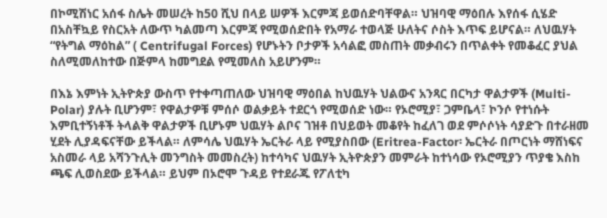በኮሚሽነር አሰፋ ስሌት መሠረት ከ50 ሺህ በላይ ሠዎች እርምጃ ይወሰድባቸዋል። ህዝባዊ ማዕበሉ እየሰፋ ሲሄድ በአስቸኳይ የስርአት ለውጥ ካልመጣ እርምጃ የሚወሰድበት የአማራ ተወላጅ ሁለትና ሶስት እጥፍ ይሆናል። ለህዉሃት “የትግል ማዕከል” ( Centrifugal Forces) የሆኑትን ቦታዎች አሳልፎ መስጠት መቃብሩን በጥልቀት የመቆፈር ያህል ስለሚመለከተው በጅምላ ከመግደል የሚመለስ አይሆንም።

በእኔ እምነት ኢትዮጵያ ውስጥ የተቀጣጠለው ህዝባዊ ማዕበል ከህዉሃት ህልውና አንጻር በርካታ ዋልታዎች (Multi- Polar) ያሉት ቢሆንም፣ የዋልታዎቹ ምሰሶ ወልቃይት ተደርጎ የሚወሰድ ነው። የኦሮሚያ፣ ጋምቤላ፣ ኮንሶ የተነሱት እምቢተኝነቶች ትላልቅ ዋልታዎች ቢሆኑም ህዉሃት ልቦና ገዝቶ በህይወት መቆየት ከፈለገ ወደ ምሶሶነት ሳያድጉ በተራዘመ ሂደት ሊያዳፍናቸው ይችላል። ለምሳሌ ህዉሃት ኤርትራ ላይ የሚያስበው (Eritrea-Factor፡ ኤርትራ በጦርነት ማሸነፍና አስመራ ላይ አሻንጉሊት መንግስት መመስረት) ከተሳካና ህዉሃት ኢትዮጵያን መምራት ከተነሳው የኦሮሚያን ጥያቄ እስከ ጫፍ ሊወስደው ይችላል። ይህም በኦሮሞ ጉዳይ የተደራጁ የፖለቲካ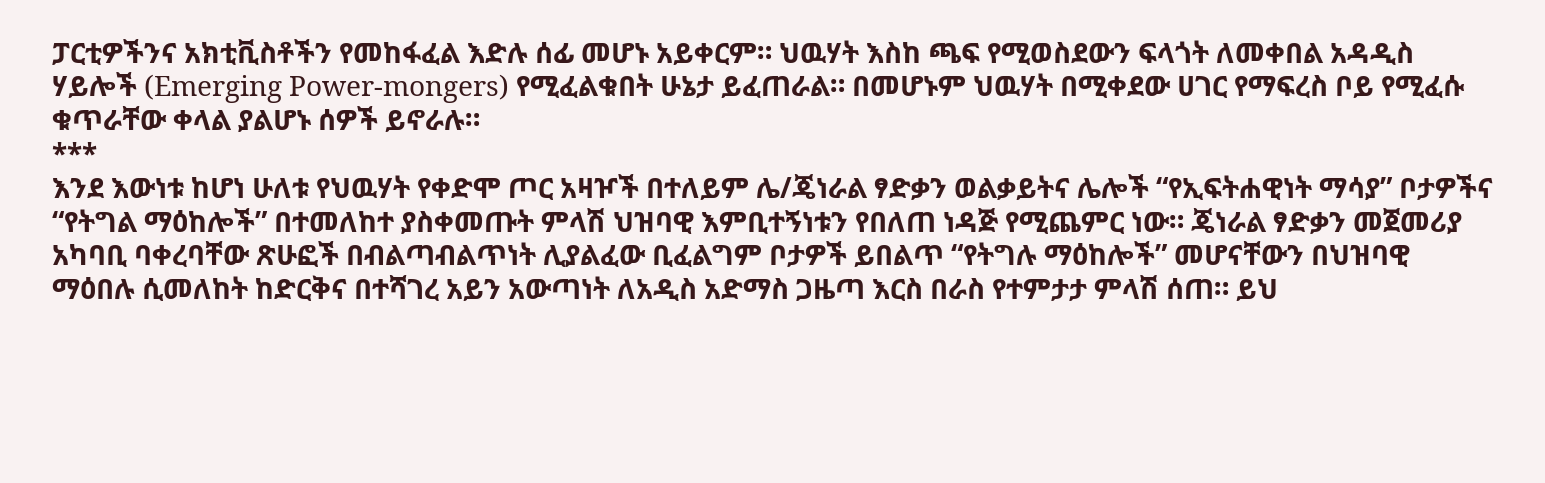ፓርቲዎችንና አክቲቪስቶችን የመከፋፈል እድሉ ሰፊ መሆኑ አይቀርም። ህዉሃት እስከ ጫፍ የሚወስደውን ፍላጎት ለመቀበል አዳዲስ ሃይሎች (Emerging Power-mongers) የሚፈልቁበት ሁኔታ ይፈጠራል። በመሆኑም ህዉሃት በሚቀደው ሀገር የማፍረስ ቦይ የሚፈሱ ቁጥራቸው ቀላል ያልሆኑ ሰዎች ይኖራሉ።
***
እንደ እውነቱ ከሆነ ሁለቱ የህዉሃት የቀድሞ ጦር አዛዦች በተለይም ሌ/ጄነራል ፃድቃን ወልቃይትና ሌሎች “የኢፍትሐዊነት ማሳያ” ቦታዎችና “የትግል ማዕከሎች” በተመለከተ ያስቀመጡት ምላሽ ህዝባዊ እምቢተኝነቱን የበለጠ ነዳጅ የሚጨምር ነው። ጄነራል ፃድቃን መጀመሪያ አካባቢ ባቀረባቸው ጽሁፎች በብልጣብልጥነት ሊያልፈው ቢፈልግም ቦታዎች ይበልጥ “የትግሉ ማዕከሎች” መሆናቸውን በህዝባዊ ማዕበሉ ሲመለከት ከድርቅና በተሻገረ አይን አውጣነት ለአዲስ አድማስ ጋዜጣ እርስ በራስ የተምታታ ምላሽ ሰጠ። ይህ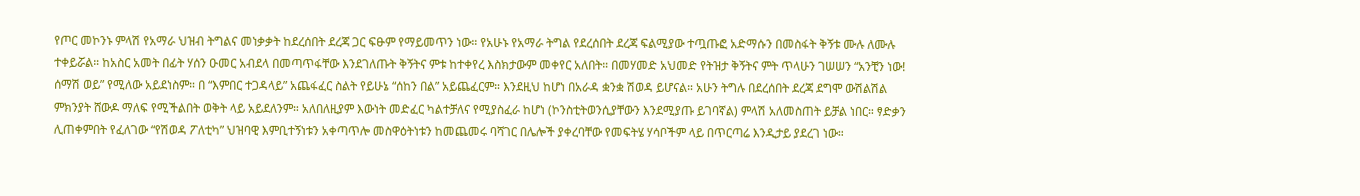የጦር መኮንኑ ምላሽ የአማራ ህዝብ ትግልና መነቃቃት ከደረሰበት ደረጃ ጋር ፍፁም የማይመጥን ነው። የአሁኑ የአማራ ትግል የደረሰበት ደረጃ ፍልሚያው ተጧጡፎ አድማሱን በመስፋት ቅኝቱ ሙሉ ለሙሉ ተቀይሯል። ከአስር አመት በፊት ሃሰን ዑመር አብደላ በመጣጥፋቸው እንደገለጡት ቅኝትና ምቱ ከተቀየረ እስክታውም መቀየር አለበት። በመሃመድ አህመድ የትዝታ ቅኝትና ምት ጥላሁን ገሠሠን “አንቺን ነው! ሰማሽ ወይ” የሚለው አይደነስም። በ “እምበር ተጋዳላይ” አጨፋፈር ስልት የይሁኔ “ሰከን በል” አይጨፈርም። እንደዚህ ከሆነ በአራዳ ቋንቋ ሽወዳ ይሆናል። አሁን ትግሉ በደረሰበት ደረጃ ደግሞ ውሽልሽል ምክንያት ሸውዶ ማለፍ የሚችልበት ወቅት ላይ አይደለንም። አለበለዚያም እውነት መድፈር ካልተቻለና የሚያስፈራ ከሆነ (ኮንስቲትወንሲያቸውን እንደሚያጡ ይገባኛል) ምላሽ አለመስጠት ይቻል ነበር። ፃድቃን ሊጠቀምበት የፈለገው “የሽወዳ ፖለቲካ” ህዝባዊ እምቢተኝነቱን አቀጣጥሎ መስዋዕትነቱን ከመጨመሩ ባሻገር በሌሎች ያቀረባቸው የመፍትሄ ሃሳቦችም ላይ በጥርጣሬ እንዲታይ ያደረገ ነው።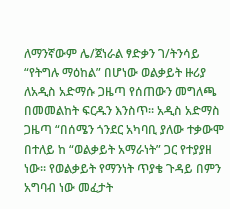ለማንኛውም ሌ/ጀነራል ፃድቃን ገ/ትንሳይ “የትግሉ ማዕከል” በሆነው ወልቃይት ዙሪያ ለአዲስ አድማሱ ጋዜጣ የሰጠውን መግለጫ በመመልከት ፍርዱን እንስጥ። አዲስ አድማስ ጋዜጣ “በሰሜን ጎንደር አካባቢ ያለው ተቃውሞ በተለይ ከ “ወልቃይት አማራነት” ጋር የተያያዘ ነው። የወልቃይት የማንነት ጥያቄ ጉዳይ በምን አግባብ ነው መፈታት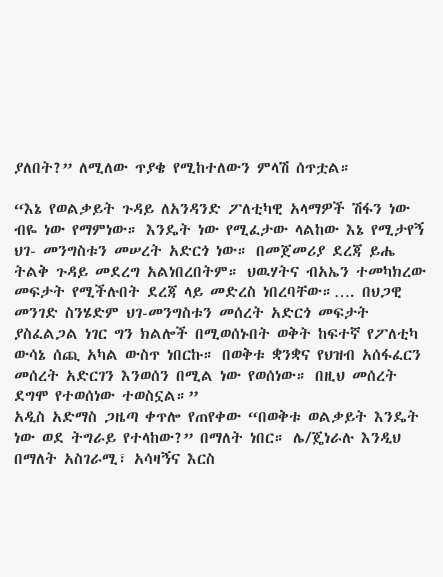ያለበት?” ለሚለው ጥያቄ የሚከተለውን ምላሽ ሰጥቷል።

“እኔ የወልቃይት ጉዳይ ለአንዳንድ ፖለቲካዊ አላማዎች ሽፋን ነው ብዬ ነው የማምነው። እንዴት ነው የሚፈታው ላልከው እኔ የሚታየኝ ህገ- መንግስቱን መሠረት አድርጎ ነው። በመጀመሪያ ደረጃ ይሔ ትልቅ ጉዳይ መደረግ አልነበረበትም። ህዉሃትና ብአኤን ተመካክረው መፍታት የሚችሉበት ደረጃ ላይ መድረስ ነበረባቸው።…. በህጋዊ መንገድ ስንሄድም ህገ-መንግስቱን መሰረት አድርጎ መፍታት ያስፈልጋል ነገር ግን ክልሎች በሚወሰኑበት ወቅት ከፍተኛ የፖለቲካ ውሳኔ ሰጪ አካል ውስጥ ነበርኩ። በወቅቱ ቋንቋና የህዝብ አሰፋፈርን መሰረት አድርገን እንወሰን በሚል ነው የወሰነው። በዚህ መሰረት ደግሞ የተወሰነው ተወስኗል።”
አዲስ አድማስ ጋዜጣ ቀጥሎ የጠየቀው “በወቅቱ ወልቃይት እንዴት ነው ወደ ትግራይ የተላከው?” በማለት ነበር። ሌ/ጄነራሉ እንዲህ በማለት አስገራሚ፣ አሳዛኝና እርስ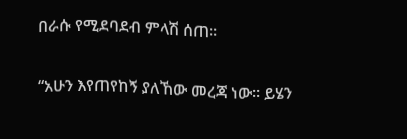በራሱ የሚደባደብ ምላሽ ሰጠ።

“አሁን እየጠየከኝ ያለኸው መረጃ ነው። ይሄን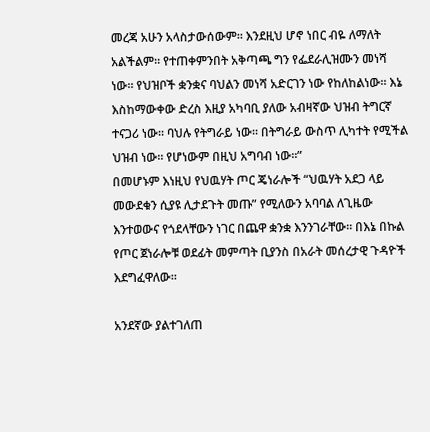መረጃ አሁን አላስታውሰውም። እንደዚህ ሆኖ ነበር ብዬ ለማለት አልችልም። የተጠቀምንበት አቅጣጫ ግን የፌደራሊዝሙን መነሻ ነው። የህዝቦች ቋንቋና ባህልን መነሻ አድርገን ነው የከለከልነው። እኔ እስከማውቀው ድረስ እዚያ አካባቢ ያለው አብዛኛው ህዝብ ትግርኛ ተናጋሪ ነው። ባህሉ የትግራይ ነው። በትግራይ ውስጥ ሊካተት የሚችል ህዝብ ነው። የሆነውም በዚህ አግባብ ነው።”
በመሆኑም እነዚህ የህዉሃት ጦር ጄነራሎች “ህዉሃት አደጋ ላይ መውደቁን ሲያዩ ሊታደጉት መጡ” የሚለውን አባባል ለጊዜው እንተወውና የጎደላቸውን ነገር በጨዋ ቋንቋ እንንገራቸው። በእኔ በኩል የጦር ጀነራሎቹ ወደፊት መምጣት ቢያንስ በአራት መሰረታዊ ጉዳዮች እደግፈዋለው።

አንደኛው ያልተገለጠ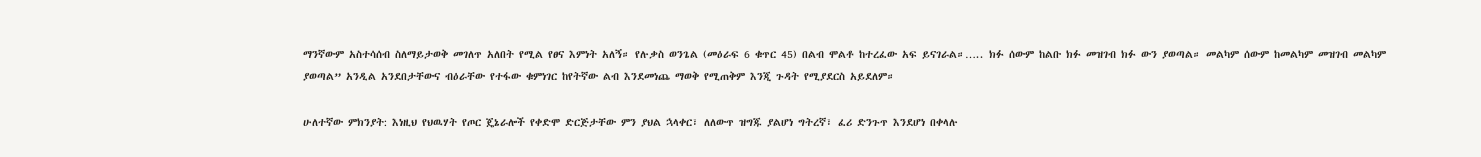ማንኛውም አስተሳሰብ ስለማይታወቅ መገለጥ አለበት የሚል የፀና እምነት አለኝ። የሉቃስ ወንጌል (መዕራፍ 6 ቁጥር 45) በልብ ሞልቶ ከተረፈው አፍ ይናገራል።….. ክፉ ሰውም ከልቡ ክፉ መዝገብ ክፉ ውን ያወጣል። መልካም ሰውም ከመልካም መዝገብ መልካም ያወጣል” አንዲል አንደበታቸውና ብዕራቸው የተፋው ቁምነገር ከየትኛው ልብ እንደመነጨ ማወቅ የሚጠቅም እንጂ ጉዳት የሚያደርስ አይደለም።

ሁለተኛው ምክንያት: እነዚህ የህዉሃት የጦር ጄኔራሎች የቀድሞ ድርጅታቸው ምን ያህል ኋላቀር፣ ለለውጥ ዝግጁ ያልሆነ ግትረኛ፣ ፈሪ ድንጉጥ እንደሆነ በቀላሉ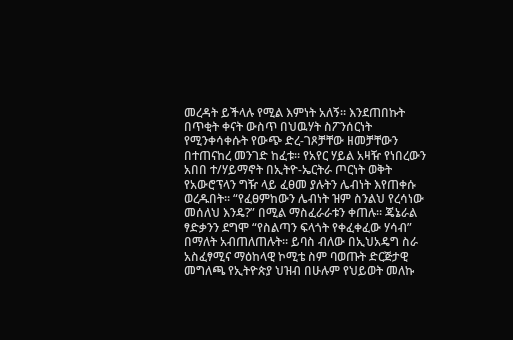መረዳት ይችላሉ የሚል እምነት አለኝ። እንደጠበኩት በጥቂት ቀናት ውስጥ በህዉሃት ስፖንሰርነት የሚንቀሳቀሱት የውጭ ድረ-ገጾቻቸው ዘመቻቸውን በተጠናከረ መንገድ ከፈቱ። የአየር ሃይል አዛዥ የነበረውን አበበ ተ/ሃይማኖት በኢትዮ-ኤርትራ ጦርነት ወቅት የአውሮፕላን ግዥ ላይ ፈፀመ ያሉትን ሌብነት እየጠቀሱ ወረዱበት። “የፈፀምከውን ሌብነት ዝም ስንልህ የረሳነው መሰለህ እንዴ?” በሚል ማስፈራራቱን ቀጠሉ። ጄኔራል ፃድቃንን ደግሞ “የስልጣን ፍላጎት የቀፈቀፈው ሃሳብ” በማለት አብጠለጠሉት። ይባስ ብለው በኢህአዴግ ስራ አስፈፃሚና ማዕከላዊ ኮሚቴ ስም ባወጡት ድርጅታዊ መግለጫ የኢትዮጵያ ህዝብ በሁሉም የህይወት መለኩ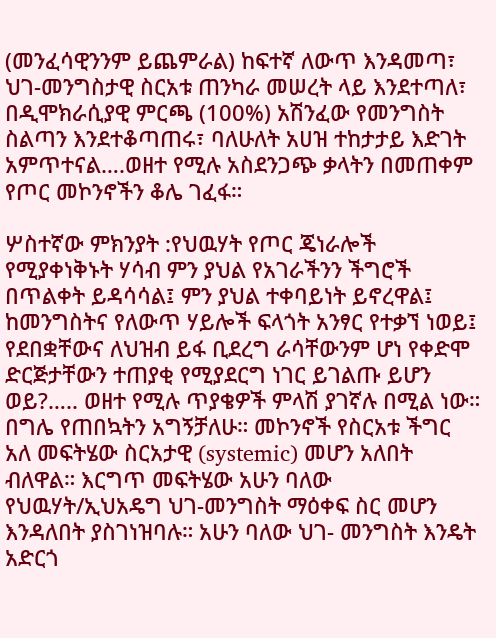(መንፈሳዊንንም ይጨምራል) ከፍተኛ ለውጥ እንዳመጣ፣ ህገ-መንግስታዊ ስርአቱ ጠንካራ መሠረት ላይ እንደተጣለ፣ በዲሞክራሲያዊ ምርጫ (100%) አሽንፈው የመንግስት ስልጣን እንደተቆጣጠሩ፣ ባለሁለት አሀዝ ተከታታይ እድገት አምጥተናል….ወዘተ የሚሉ አስደንጋጭ ቃላትን በመጠቀም የጦር መኮንኖችን ቆሌ ገፈፋ።

ሦስተኛው ምክንያት :የህዉሃት የጦር ጄነራሎች የሚያቀነቅኑት ሃሳብ ምን ያህል የአገራችንን ችግሮች በጥልቀት ይዳሳሳል፤ ምን ያህል ተቀባይነት ይኖረዋል፤ ከመንግስትና የለውጥ ሃይሎች ፍላጎት አንፃር የተቃኘ ነወይ፤ የደበቋቸውና ለህዝብ ይፋ ቢደረግ ራሳቸውንም ሆነ የቀድሞ ድርጅታቸውን ተጠያቂ የሚያደርግ ነገር ይገልጡ ይሆን ወይ?….. ወዘተ የሚሉ ጥያቄዎች ምላሽ ያገኛሉ በሚል ነው። በግሌ የጠበኳትን አግኝቻለሁ። መኮንኖች የስርአቱ ችግር አለ መፍትሄው ስርአታዊ (systemic) መሆን አለበት ብለዋል። እርግጥ መፍትሄው አሁን ባለው የህዉሃት/ኢህአዴግ ህገ-መንግስት ማዕቀፍ ስር መሆን እንዳለበት ያስገነዝባሉ። አሁን ባለው ህገ- መንግስት እንዴት አድርጎ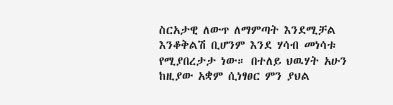ስርአታዊ ለውጥ ለማምጣት እንደሚቻል እንቆቅልሽ ቢሆንም እንደ ሃሳብ መነሳቱ የሚያበረታታ ነው። በተለይ ህዉሃት አሁን ከዚያው አቋም ሲነፃፀር ምን ያህል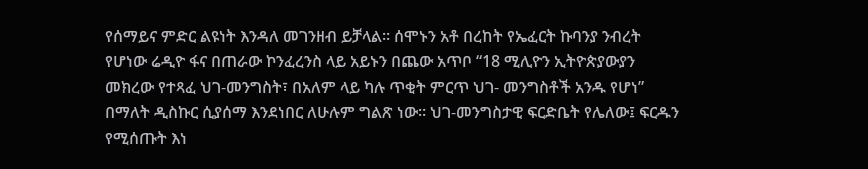የሰማይና ምድር ልዩነት እንዳለ መገንዘብ ይቻላል። ሰሞኑን አቶ በረከት የኤፈርት ኩባንያ ንብረት የሆነው ሬዲዮ ፋና በጠራው ኮንፈረንስ ላይ አይኑን በጨው አጥቦ “18 ሚሊዮን ኢትዮጵያውያን መክረው የተጻፈ ህገ-መንግስት፣ በአለም ላይ ካሉ ጥቂት ምርጥ ህገ- መንግስቶች አንዱ የሆነ” በማለት ዲስኩር ሲያሰማ እንደነበር ለሁሉም ግልጽ ነው። ህገ-መንግስታዊ ፍርድቤት የሌለው፤ ፍርዱን የሚሰጡት እነ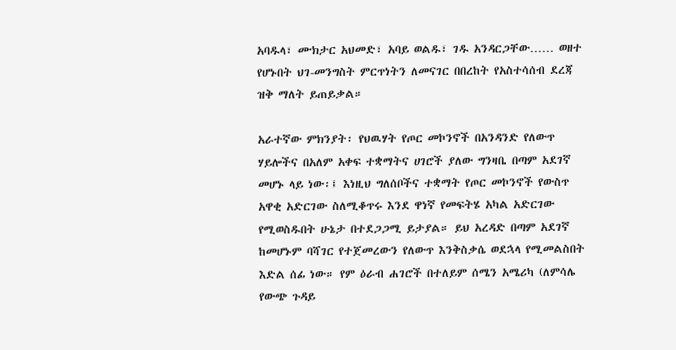አባዱላ፣ ሙክታር አህመድ፣ አባይ ወልዱ፣ ገዱ አንዳርጋቸው…… ወዘተ የሆኑበት ህገ-መንግስት ምርጥነትን ለመናገር በበረከት የአስተሳሰብ ደረጃ ዝቅ ማለት ይጠይቃል።

አራተኛው ምክንያት፡ የህዉሃት የጦር መኮንኖች በአንዳንድ የለውጥ ሃይሎችና በአለም አቀፍ ተቋማትና ሀገሮች ያለው ግንዛቤ በጣም አደገኛ መሆኑ ላይ ነው፡፤ እነዚህ ግለሰቦችና ተቋማት የጦር መኮንኖች የውስጥ አዋቂ አድርገው ስለሚቆጥሩ እንደ ዋነኛ የመፍትሄ አካል አድርገው የሚወስዱበት ሁኔታ በተደጋጋሚ ይታያል። ይህ አረዳድ በጣም አደገኛ ከመሆኑም ባሻገር የተጀመረውን የለውጥ እንቅስቃሴ ወደኋላ የሚመልስበት እድል ሰፊ ነው። የም ዕራብ ሐገሮች በተለይም ሰሜን አሜሪካ (ለምሳሌ የውጭ ጉዳይ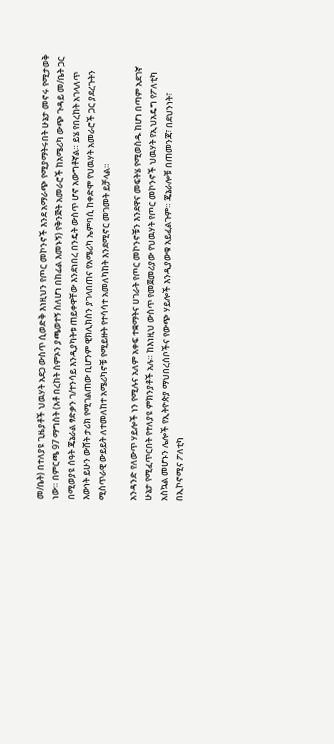መ/ቤት) በተለያዩ ጊዜያቶች ህዉሃት አደጋ ውስጥ ሲወድቅ እነዚህን የጦር መኮንኖች እንደ አማራጭ የሚያማትሩበት ሁኔታ መኖሩ የሚታወቅ ነው። በምርጫ 97 ማግስት (አቶ በረከት ስምኦን ያጫወተኝ ስለሆነ በከፊል እመኑኝ) የቅንጅት አመራሮች ከአሜሪካ ውጭ ጉዳይ መ/ቤት ጋር በሚወያዩ ሰዓት ጄኔራል ፃድቃን ገ/ተንሳይ እንዲያካትቱ ጠይቀዋቸው እንደነበረ በንዴት ውስጥ ሆኖ አውግቶኛል። ይሄ የበረከት አገላለጥ እውነት ይሁን ውሸት ታሪክ የሚገልጠው ቢሆንም ዊክሊክስን ያገላበጠና የአሜሪካ ኤምባሲ ከቀድሞ የህዉሃት አመራሮች ጋር ያደረጉትን ሚስጥራዊ ውይይት ለተመለከተ አሜሪካኖቹ የሚይዙት የተሳሳተ አመለካከት እንደሚኖር መገመት ይቻላል።

አንዳንድ የለውጥ ሃይሎች ነን የሚሉና አለም አቀፍ ተቋማትና ሀገራት የጦር መኮንኖቹን እንደዋና መፍትሄ የሚወስዱ ከሆነ በጣም አደገኛ ሁኔታ የሚፈጥርበት የተለያዩ ምክንያቶች አሉ። ከእነዚህ ውስጥ የመጀመሪያው የህዉሃት የጦር መኮንኖች ህዉሃት የኢህአዴግ የፖለቲካ አስኳል መሆኑን ሌሎች የኢትዮጵያ ማህበረሰቦችና የውጭ ሃይሎች እንዲያውቁ አይፈልጉም። ጄኔራሎቹ በጠመንጃ፣ በደህንነት፣ በኢኮኖሚና ፖለቲካ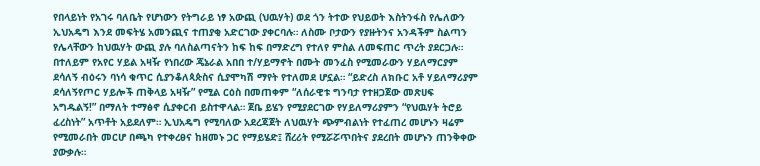የበላይነት የአገሩ ባለቤት የሆነውን የትግራይ ነፃ አውጪ (ህዉሃት) ወደ ጎን ትተው የህይወት እስትንፋስ የሌለውን ኢህአዴግ እንደ መፍትሄ አመንጪና ተጠያቂ አድርገው ያቀርባሉ። ለስሙ ቦታውን የያዙትንና አንዳችም ስልጣን የሌላቸውን ከህዉሃት ውጪ ያሉ ባለስልጣናትን ከፍ ከፍ በማድረግ የተለየ ምስል ለመፍጠር ጥረት ያደርጋሉ። በተለይም የአየር ሃይል አዛዥ የነበረው ጄኔራል አበበ ተ/ሃይማኖት በሙት መንፈስ የሚመራውን ሃይለማርያም ደሳለኝ ብዕሩን ባነሳ ቁጥር ሲያንቆለጳጵስና ሲያሞካሽ ማየት የተለመደ ሆኗል። “ይድረስ ለክቡር አቶ ሃይለማሪያም ደሳለኝየጦር ሃይሎች ጠቅላይ አዛዥ” የሚል ርዕስ በመጠቀም “ለሰራዊቱ ግንባታ የተዘጋጀው መጽሀፍ አግዱልኝ!” በማለት ተማፅኖ ሲያቀርብ ይስተዋላል። ጀቤ ይሄን የሚያደርገው የሃይለማሪያምን “የህዉሃት ትሮይ ፈረስነት” አጥቶት አይደለም። ኢህአዴግ የሚባለው አደረጃጀት ለህዉሃት ጭምብልነት የተፈጠረ መሆኑን ዛሬም የሚመራበት መርሆ በጫካ የተቀረፀና ከዘመኑ ጋር የማይሄድ፤ ሸረሪት የሚሯሯጥበትና ያደረበት መሆኑን ጠንቅቀው ያውቃሉ።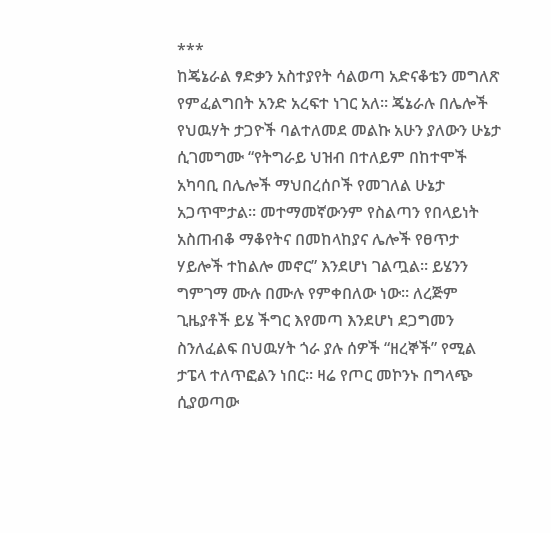***
ከጄኔራል ፃድቃን አስተያየት ሳልወጣ አድናቆቴን መግለጽ የምፈልግበት አንድ አረፍተ ነገር አለ። ጄኔራሉ በሌሎች የህዉሃት ታጋዮች ባልተለመደ መልኩ አሁን ያለውን ሁኔታ ሲገመግሙ “የትግራይ ህዝብ በተለይም በከተሞች አካባቢ በሌሎች ማህበረሰቦች የመገለል ሁኔታ አጋጥሞታል። መተማመኛውንም የስልጣን የበላይነት አስጠብቆ ማቆየትና በመከላከያና ሌሎች የፀጥታ ሃይሎች ተከልሎ መኖር” እንደሆነ ገልጧል። ይሄንን ግምገማ ሙሉ በሙሉ የምቀበለው ነው። ለረጅም ጊዜያቶች ይሄ ችግር እየመጣ እንደሆነ ደጋግመን ስንለፈልፍ በህዉሃት ጎራ ያሉ ሰዎች “ዘረኞች” የሚል ታፔላ ተለጥፎልን ነበር። ዛሬ የጦር መኮንኑ በግላጭ ሲያወጣው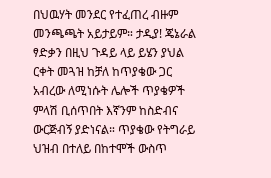በህዉሃት መንደር የተፈጠረ ብዙም መንጫጫት አይታይም። ታዲያ! ጄኔራል ፃድቃን በዚህ ጉዳይ ላይ ይሄን ያህል ርቀት መጓዝ ከቻለ ከጥያቄው ጋር አብረው ለሚነሱት ሌሎች ጥያቄዎች ምላሽ ቢሰጥበት እኛንም ከስድብና ውርጅብኝ ያድነናል። ጥያቄው የትግራይ ህዝብ በተለይ በከተሞች ውስጥ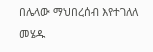በሌላው ማህበረሰብ እየተገለለ መሄዱ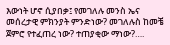እውነት ሆኖ ሲያበቃ፤ የመገለሉ መንስ ኤና መሰረታዊ ምክንያት ምንድነው? መገለሉስ ከመቼ ጀምሮ የተፈጠረ ነው? ተጠያቂው ማነው?….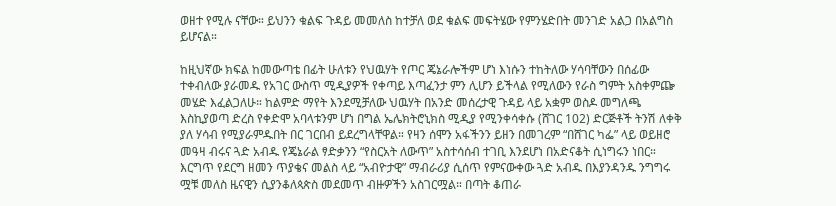ወዘተ የሚሉ ናቸው። ይህንን ቁልፍ ጉዳይ መመለስ ከተቻለ ወደ ቁልፍ መፍትሄው የምንሄድበት መንገድ አልጋ በአልግስ ይሆናል።

ከዚህኛው ክፍል ከመውጣቴ በፊት ሁለቱን የህዉሃት የጦር ጄኔራሎችም ሆነ እነሱን ተከትለው ሃሳባቸውን በሰፊው ተቀብለው ያራመዱ የአገር ውስጥ ሚዲያዎች የቀጣይ እጣፈንታ ምን ሊሆን ይችላል የሚለውን የራስ ግምት አስቀምጬ መሄድ እፈልጋለሁ። ከልምድ ማየት እንደሚቻለው ህዉሃት በአንድ መሰረታዊ ጉዳይ ላይ አቋም ወስዶ መግለጫ እስኪያወጣ ድረስ የቀድሞ አባላቱንም ሆነ በግል ኤሌክትሮኒክስ ሚዲያ የሚንቀሳቀሱ (ሸገር 102) ድርጅቶች ትንሽ ለቀቅ ያለ ሃሳብ የሚያራምዱበት በር ገርበብ ይደረግላቸዋል። የዛን ሰሞን አፋችንን ይዘን በመገረም “በሸገር ካፌ” ላይ ወይዘሮ መዓዛ ብሩና ጓድ አብዱ የጄኔራል ፃድቃንን “የስርአት ለውጥ” አስተሳሰብ ተገቢ እንደሆነ በአድናቆት ሲነግሩን ነበር። እርግጥ የደርግ ዘመን ጥያቄና መልስ ላይ “አብዮታዊ” ማብራሪያ ሲሰጥ የምናውቀው ጓድ አብዱ በእያንዳንዱ ንግግሩ ሟቹ መለስ ዜናዊን ሲያንቆለጳጵስ መደመጥ ብዙዎችን አስገርሟል። በጣት ቆጠራ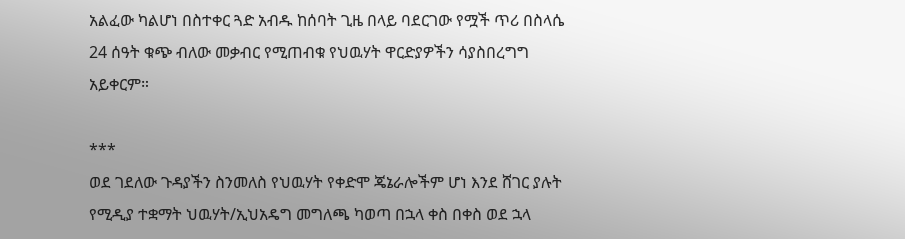አልፈው ካልሆነ በስተቀር ጓድ አብዱ ከሰባት ጊዜ በላይ ባደርገው የሟች ጥሪ በስላሴ 24 ሰዓት ቁጭ ብለው መቃብር የሚጠብቁ የህዉሃት ዋርድያዎችን ሳያስበረግግ አይቀርም።

***
ወደ ገደለው ጉዳያችን ስንመለስ የህዉሃት የቀድሞ ጄኔራሎችም ሆነ እንደ ሸገር ያሉት የሚዲያ ተቋማት ህዉሃት/ኢህአዴግ መግለጫ ካወጣ በኋላ ቀስ በቀስ ወደ ኋላ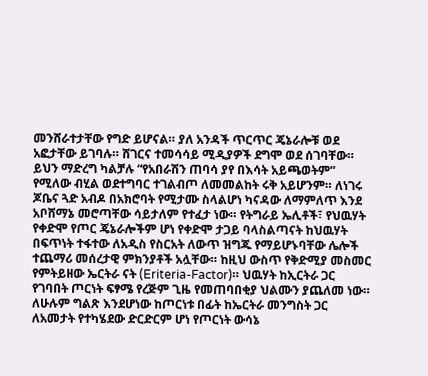መንሸራተታቸው የግድ ይሆናል። ያለ አንዳች ጥርጥር ጄኔራሎቹ ወደ አፎታቸው ይገባሉ። ሸገርና ተመሳሳይ ሚዲያዎች ደግሞ ወደ ሰገባቸው። ይህን ማድረግ ካልቻሉ “የአበራሽን ጠባሳ ያየ በእሳት አይጫወትም” የሚለው ብሂል ወደተግባር ተገልብጦ ለመመልከት ሩቅ አይሆንም። ለነገሩ ጆቤና ጓድ አብዶ በአክሮባት የሚታሙ ስላልሆነ ካናዳው ለማምለጥ እንደ አቦሸማኔ መሮጣቸው ሳይታለም የተፈታ ነው። የትግራይ ኤሊቶች፣ የህዉሃት የቀድሞ የጦር ጄኔራሎችም ሆነ የቀድሞ ታጋይ ባላስልጣናት ከህዉሃት በፍጥነት ተፋተው ለአዲስ የስርአት ለውጥ ዝግጁ የማይሆኑባቸው ሌሎች ተጨማሪ መሰረታዊ ምክንያቶች አሏቸው። ከዚህ ውስጥ የቅድሚያ መስመር የምትይዘው ኤርትራ ናት (Eriteria-Factor)። ህዉሃት ከኢርትራ ጋር የገባበት ጦርነት ፍፃሜ የረጅም ጊዜ የመጠባበቂያ ህልሙን ያጨለመ ነው። ለሁሉም ግልጽ እንደሆነው ከጦርነቱ በፊት ከኤርትራ መንግስት ጋር ለአመታት የተካሄደው ድርድርም ሆነ የጦርነት ውሳኔ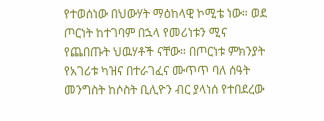የተወሰነው በህውሃት ማዕከላዊ ኮሚቴ ነው። ወደ ጦርነት ከተገባም በኋላ የመሪነቱን ሚና የጨበጡት ህዉሃቶች ናቸው። በጦርነቱ ምክንያት የአገሪቱ ካዝና በተራገፈና ሙጥጥ ባለ ሰዓት መንግስት ከሶስት ቢሊዮን ብር ያላነሰ የተበደረው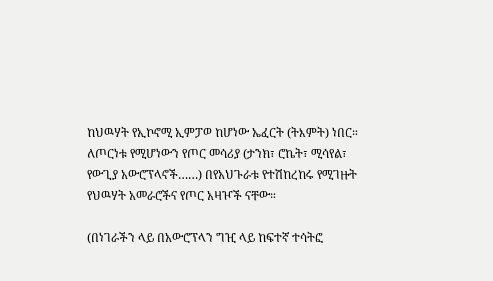ከህዉሃት የኢኮኖሚ ኢምፓወ ከሆነው ኤፈርት (ትእምት) ነበር። ለጦርነቱ የሚሆነውን የጦር መሳሪያ (ታንክ፣ ሮኬት፣ ሚሳየል፣ የውጊያ አውሮፕላኖች……) በየአህጉራቱ የተሽከረከሩ የሚገዙት የህዉሃት አመራሮችና የጦር አዛዦች ናቸው።

(በነገራችን ላይ በአውሮፕላን ግዢ ላይ ከፍተኛ ተሳትፎ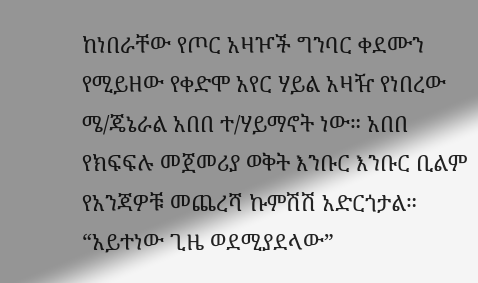ከነበራቸው የጦር አዛዦች ግንባር ቀደሙን የሚይዘው የቀድሞ አየር ሃይል አዛዥ የነበረው ሜ/ጄኔራል አበበ ተ/ሃይማኖት ነው። አበበ የክፍፍሉ መጀመሪያ ወቅት እንቡር እንቡር ቢልም የአንጃዎቹ መጨረሻ ኩምሽሽ አድርጎታል። “አይተነው ጊዜ ወደሚያደላው”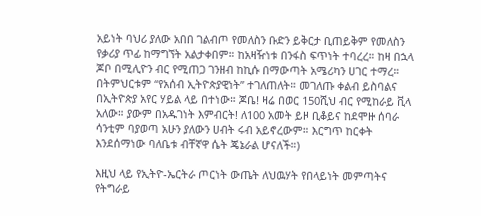አይነት ባህሪ ያለው አበበ ገልብጦ የመለስን ቡድን ይቅርታ ቢጠይቅም የመለስን የቃሪያ ጥፊ ከማግኘት አልታቀበም። ከአዛዥነቱ በንፋስ ፍጥነት ተባረረ። ከዛ በኋላ ጆቦ በሚሊዮን ብር የሚጠጋ ገንዘብ ከኪሱ በማውጣት አሜሪካን ሀገር ተማረ። በትምህርቱም “የአሰብ ኢትዮጵያዊነት” ተገለጠለት። መገለጡ ቀልብ ይስባልና በኢትዮጵያ አየር ሃይል ላይ በተነው። ጆቤ! ዛሬ በወር 150ሺህ ብር የሚከራይ ቪላ አለው። ያውም በአዱገነት እምብርት! ለ100 አመት ይዞ ቢቆይና ከደሞዙ ሰባራ ሳንቲም ባያወጣ አሁን ያለውን ሀብት ሩብ አይኖረውም። እርግጥ ከርቀት እንደሰማነው ባለቤቱ ብቸኛዋ ሴት ጄኔራል ሆናለች።)

እዚህ ላይ የኢትዮ-ኤርትራ ጦርነት ውጤት ለህዉሃት የበላይነት መምጣትና የትግራይ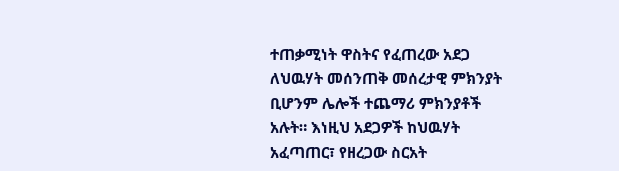ተጠቃሚነት ዋስትና የፈጠረው አደጋ ለህዉሃት መሰንጠቅ መሰረታዊ ምክንያት ቢሆንም ሌሎች ተጨማሪ ምክንያቶች አሉት። እነዚህ አደጋዎች ከህዉሃት አፈጣጠር፣ የዘረጋው ስርአት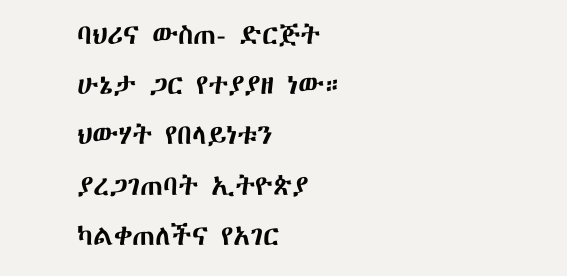ባህሪና ውስጠ- ድርጅት ሁኔታ ጋር የተያያዘ ነው። ህውሃት የበላይነቱን ያረጋገጠባት ኢትዮጵያ ካልቀጠለችና የአገር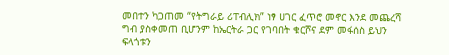መበተን ካጋጠመ “የትግራይ ሪፐብሊክ” ነፃ ሀገር ፈጥሮ መኖር እንደ መጨረሻ ግብ ያስቀመጠ ቢሆንም ከኤርትራ ጋር የገባበት ቁርሾና ደም መፋሰስ ይህን ፍላጎቱን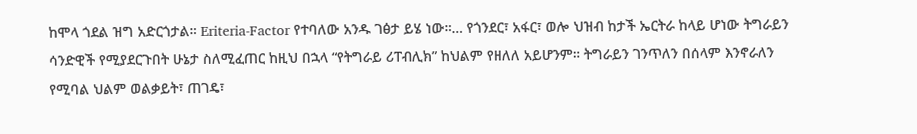ከሞላ ጎደል ዝግ አድርጎታል። Eriteria-Factor የተባለው አንዱ ገፅታ ይሄ ነው።… የጎንደር፣ አፋር፣ ወሎ ህዝብ ከታች ኤርትራ ከላይ ሆነው ትግራይን ሳንድዊች የሚያደርጉበት ሁኔታ ስለሚፈጠር ከዚህ በኋላ “የትግራይ ሪፐብሊክ” ከህልም የዘለለ አይሆንም። ትግራይን ገንጥለን በሰላም እንኖራለን የሚባል ህልም ወልቃይት፣ ጠገዴ፣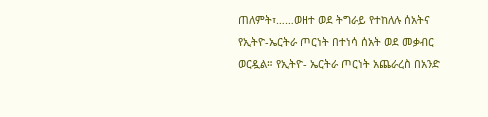ጠለምት፣……ወዘተ ወደ ትግራይ የተከለሉ ሰአትና የኢትዮ-ኤርትራ ጦርነት በተነሳ ሰአት ወደ መቃብር ወርዷል። የኢትዮ- ኤርትራ ጦርነት አጨራረስ በአንድ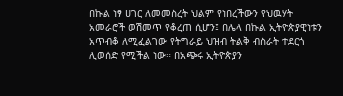በኩል ነፃ ሀገር ለመመስረት ህልም የነበረችውን የህዉሃት አመራሮች ወሽመጥ የቆረጠ ሲሆን፤ በሌላ በኩል ኢትዮጵያዊነቱን አጥብቆ ለሚፈልገው የትግራይ ህዝብ ትልቅ ብስራት ተደርጎ ሊወሰድ የሚችል ነው። በአጭሩ ኢትዮጵያን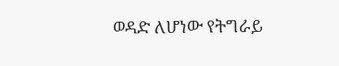ወዳድ ለሆነው የትግራይ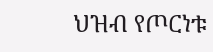ህዝብ የጦርነቱ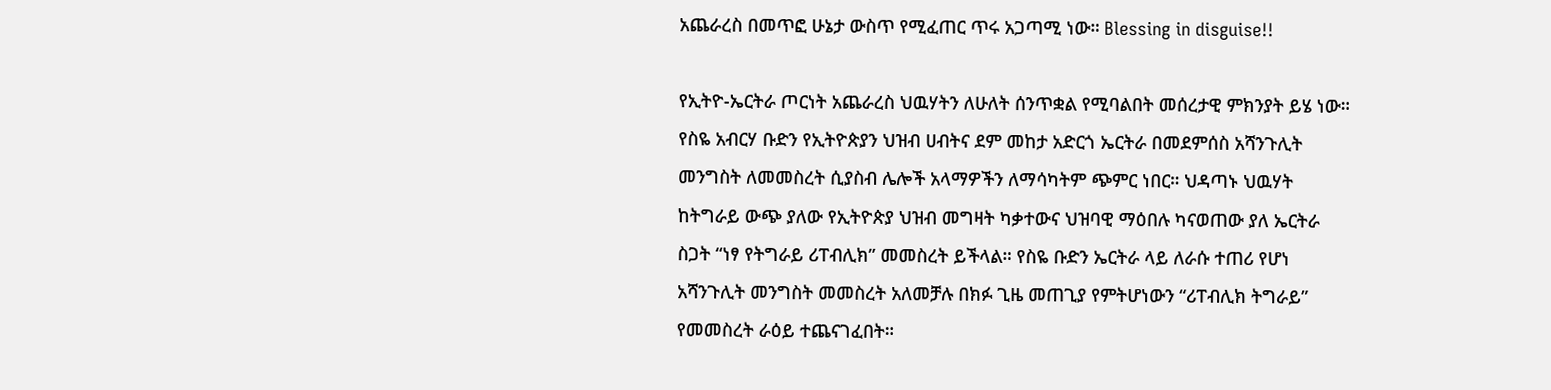አጨራረስ በመጥፎ ሁኔታ ውስጥ የሚፈጠር ጥሩ አጋጣሚ ነው። Blessing in disguise!!

የኢትዮ-ኤርትራ ጦርነት አጨራረስ ህዉሃትን ለሁለት ሰንጥቋል የሚባልበት መሰረታዊ ምክንያት ይሄ ነው። የስዬ አብርሃ ቡድን የኢትዮጵያን ህዝብ ሀብትና ደም መከታ አድርጎ ኤርትራ በመደምሰስ አሻንጉሊት መንግስት ለመመስረት ሲያስብ ሌሎች አላማዎችን ለማሳካትም ጭምር ነበር። ህዳጣኑ ህዉሃት ከትግራይ ውጭ ያለው የኢትዮጵያ ህዝብ መግዛት ካቃተውና ህዝባዊ ማዕበሉ ካናወጠው ያለ ኤርትራ ስጋት “ነፃ የትግራይ ሪፐብሊክ” መመስረት ይችላል። የስዬ ቡድን ኤርትራ ላይ ለራሱ ተጠሪ የሆነ አሻንጉሊት መንግስት መመስረት አለመቻሉ በክፉ ጊዜ መጠጊያ የምትሆነውን “ሪፐብሊክ ትግራይ” የመመስረት ራዕይ ተጨናገፈበት።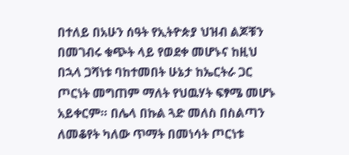በተለይ በአሁን ሰዓት የኢትዮጵያ ህዝብ ልጆቹን በመገብሩ ቁጭት ላይ የወደቀ መሆኑና ከዚህ በኋላ ጋሻነቱ ባከተመበት ሁኔታ ከኤርትራ ጋር ጦርነት መግጠም ማለት የህዉሃት ፍፃሜ መሆኑ አይቀርም። በሌላ በኩል ጓድ መለስ በስልጣን ለመቆየት ካለው ጥማት በመነሳት ጦርነቱ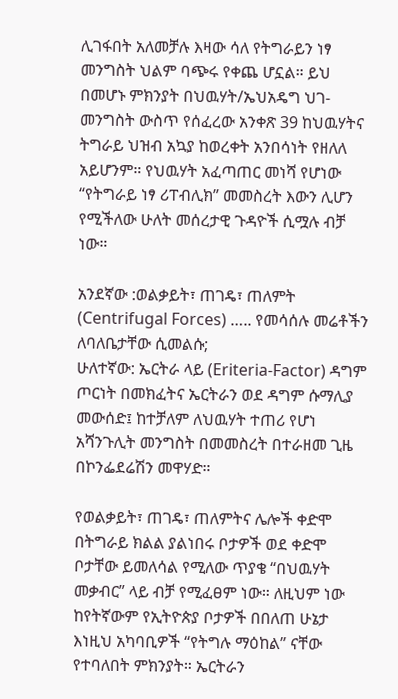ሊገፋበት አለመቻሉ እዛው ሳለ የትግራይን ነፃ መንግስት ህልም ባጭሩ የቀጨ ሆኗል። ይህ በመሆኑ ምክንያት በህዉሃት/ኤህአዴግ ህገ-መንግስት ውስጥ የሰፈረው አንቀጽ 39 ከህዉሃትና ትግራይ ህዝብ አኳያ ከወረቀት አንበሳነት የዘለለ አይሆንም። የህዉሃት አፈጣጠር መነሻ የሆነው “የትግራይ ነፃ ሪፐብሊክ” መመስረት እውን ሊሆን የሚችለው ሁለት መሰረታዊ ጉዳዮች ሲሟሉ ብቻ ነው።

አንደኛው :ወልቃይት፣ ጠገዴ፣ ጠለምት (Centrifugal Forces) ….. የመሳሰሉ መሬቶችን ለባለቤታቸው ሲመልሱ;
ሁለተኛው: ኤርትራ ላይ (Eriteria-Factor) ዳግም ጦርነት በመክፈትና ኤርትራን ወደ ዳግም ሱማሊያ መውሰድ፤ ከተቻለም ለህዉሃት ተጠሪ የሆነ አሻንጉሊት መንግስት በመመስረት በተራዘመ ጊዜ በኮንፌደሬሽን መዋሃድ።

የወልቃይት፣ ጠገዴ፣ ጠለምትና ሌሎች ቀድሞ በትግራይ ክልል ያልነበሩ ቦታዎች ወደ ቀድሞ ቦታቸው ይመለሳል የሚለው ጥያቄ “በህዉሃት መቃብር” ላይ ብቻ የሚፈፀም ነው። ለዚህም ነው ከየትኛውም የኢትዮጵያ ቦታዎች በበለጠ ሁኔታ እነዚህ አካባቢዎች “የትግሉ ማዕከል” ናቸው የተባለበት ምክንያት። ኤርትራን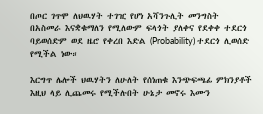በጦር ገጥሞ ለህዉሃት ተገዢ የሆነ አሻንጉሊት መንግስት በአስመራ እናቋቁማለን የሚለውም ፍላጎት ያለቀና የደቀቀ ተደርጎ ባይወሰድም ወደ ዜሮ የቀረበ እድል (Probability) ተደርጎ ሊወሰድ የሚችል ነው።

እርግጥ ሌሎች ህዉሃትን ለሁለት የሰነጠቁ እንጭፍጫፊ ምክንያቶች እዚህ ላይ ሊጨመሩ የሚችሉበት ሁኔታ መኖሩ እሙን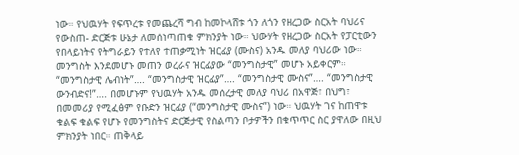ነው። የህዉሃት የፍጥረቱ የመጨረሻ ግብ ከመኮላሸቱ ጎን ለጎን የዘረጋው ስርአት ባህሪና የውስጠ- ድርጅቱ ሁኔታ ለመሰነጣጠቁ ምክንያት ነው። ህውሃት የዘረጋው ስርአት የፓርቲውን የበላይነትና የትግራይን የተለየ ተጠቃሚነት ዝርፊያ (ሙስና) አንዱ መለያ ባህሪው ነው። መንግስት እንደመሆኑ መጠን ወረራና ዝርፊያው “መንግስታዊ” መሆኑ አይቀርም። “መንግስታዊ ሌብነት”…. “መንግስታዊ ዝርፊያ”…. “መንግስታዊ ሙስና”…. “መንግስታዊ ውንብድና!”…. በመሆኑም የህዉሃት አንዱ መሰረታዊ መለያ ባህሪ በአዋጅ፣ በህግ፣ በመመሪያ የሚፈፅም የቡድን ዝርፊያ (“መንግስታዊ ሙስና”) ነው። ህዉሃት ገና ከጠዋቱ ቁልፍ ቁልፍ የሆኑ የመንግስትና ድርጅታዊ የስልጣን ቦታዎችን በቁጥጥር ስር ያዋለው በዚህ ምክንያት ነበር። ጠቅላይ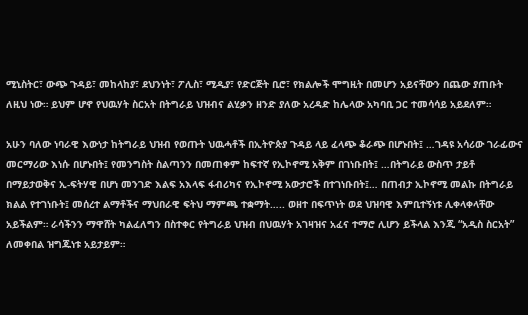ሚኒስትር፣ ውጭ ጉዳይ፣ መከላከያ፣ ደህንነት፣ ፖሊስ፣ ሚዲያ፣ የድርጅት ቢሮ፣ የክልሎች ሞግዚት በመሆን አይናቸውን በጨው ያጠቡት ለዚህ ነው። ይህም ሆኖ የህዉሃት ስርአት በትግራይ ህዝብና ልሂቃን ዘንድ ያለው አረዳድ ከሌላው አካባቢ ጋር ተመሳሳይ አይደለም።

አሁን ባለው ነባራዊ እውነታ ከትግራይ ህዝብ የወጡት ህዉሓቶች በኢትዮጵያ ጉዳይ ላይ ፈላጭ ቆራጭ በሆኑበት፤ …ገዳዩ አሳሪው ገራፊውና መርማሪው እነሱ በሆኑበት፤ የመንግስት ስልጣንን በመጠቀም ከፍተኛ የኢኮኖሚ አቅም በገነቡበት፤ …በትግራይ ውስጥ ታይቶ በማይታወቅና ኢ-ፍትሃዊ በሆነ መንገድ እልፍ አእላፍ ፋብሪካና የኢኮኖሚ አውታሮች በተገነቡበት፤… በጠብታ ኢኮኖሚ መልኩ በትግራይ ክልል የተገነቡት፤ መሰረተ ልማቶችና ማህበራዊ ፍትህ ማምጫ ተቋማት….. ወዘተ በፍጥነት ወደ ህዝባዊ እምቢተኝነቱ ሊቀላቀላቸው አይችልም። ራሳችንን ማዋሸት ካልፈለግን በስተቀር የትግራይ ህዝብ በህዉሃት አገዛዝና አፈና ተማሮ ሊሆን ይችላል እንጂ “አዲስ ስርአት” ለመቀበል ዝግጁነቱ አይታይም።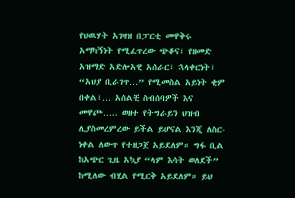የህዉሃት አገዛዝ በፓርቲ መዋቅሩ አማካኝነት የሚፈጥረው ጭቆና፣ የዘመድ አዝማድ አድሎአዊ አሰራር፣ ኋላቀርነት፣ “አህያ ቢራገጥ…” የሚመስል አይነት ቂም በቀል፣… አሰልቺ ስብሰባዎች እና መዋጮ….. ወዘተ የትግራይን ህዝብ ሊያስመረምረው ይችል ይሆናል እንጂ ለስር-ነቀል ለውጥ የተዘጋጀ አይደለም። ግፋ ቢል ከአጭር ጊዜ አኳያ “ላም እሳት ወለደች” ከሚለው ብሂል የሚርቅ አይደለም። ይህ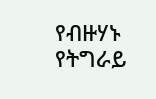የብዙሃኑ የትግራይ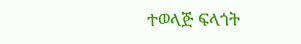ተወላጅ ፍላጎት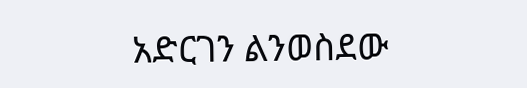አድርገን ልንወስደው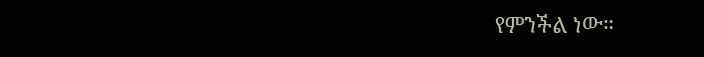የምንችል ነው።